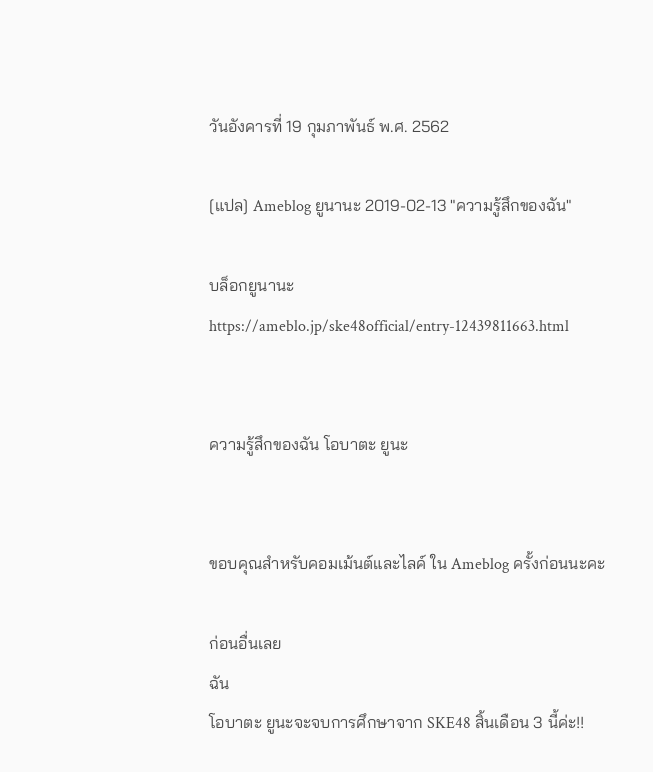วันอังคารที่ 19 กุมภาพันธ์ พ.ศ. 2562

[แปล] Ameblog ยูนานะ 2019-02-13 "ความรู้สึกของฉัน"

บล็อกยูนานะ
https://ameblo.jp/ske48official/entry-12439811663.html


ความรู้สึกของฉัน โอบาตะ ยูนะ


ขอบคุณสำหรับคอมเม้นต์และไลค์ ใน Ameblog ครั้งก่อนนะคะ

ก่อนอื่นเลย
ฉัน
โอบาตะ ยูนะจะจบการศึกษาจาก SKE48 สิ้นเดือน 3 นี้ค่ะ!!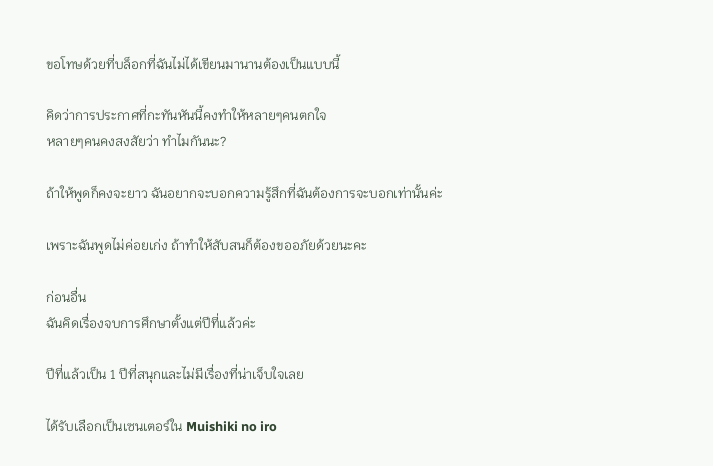ขอโทษด้วยที่บล็อกที่ฉันไม่ได้เขียนมานานต้องเป็นแบบนี้

คิดว่าการประกาศที่กะทันหันนี้คงทำให้หลายๆคนตกใจ
หลายๆคนคงสงสัยว่า ทำไมกันนะ?

ถ้าให้พูดก็คงจะยาว ฉันอยากจะบอกความรู้สึกที่ฉันต้องการจะบอกเท่านั้นค่ะ

เพราะฉันพูดไม่ค่อยเก่ง ถ้าทำให้สับสนก็ต้องขออภัยด้วยนะคะ

ก่อนอื่น
ฉันคิดเรื่องจบการศึกษาตั้งแต่ปีที่แล้วค่ะ

ปีที่แล้วเป็น 1 ปีที่สนุกและไม่มีเรื่องที่น่าเจ็บใจเลย

ได้รับเลือกเป็นเซนเตอร์ใน Muishiki no iro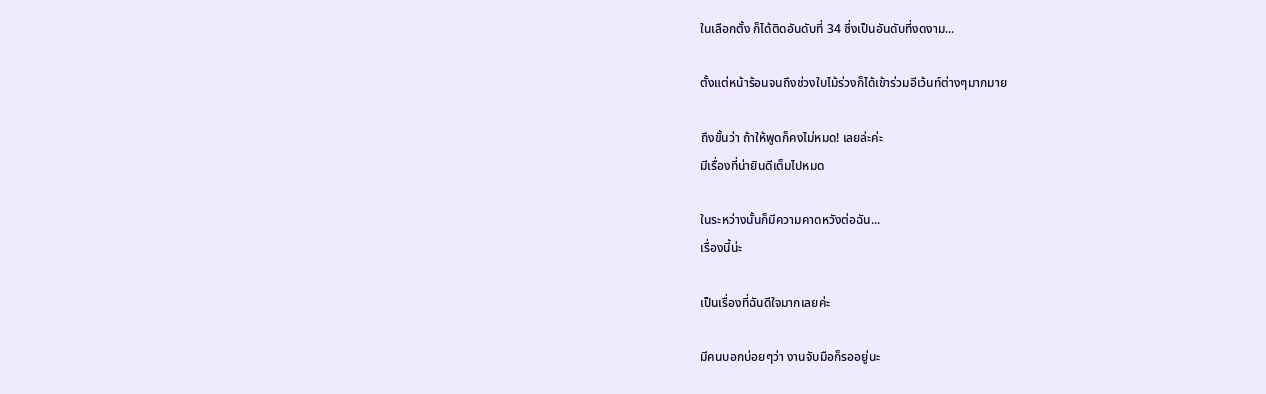ในเลือกตั้ง ก็ได้ติดอันดับที่ 34 ซึ่งเป็นอันดับที่งดงาม...

ตั้งแต่หน้าร้อนจนถึงช่วงใบไม้ร่วงก็ได้เข้าร่วมอีเว้นท์ต่างๆมากมาย

ถึงขั้นว่า ถ้าให้พูดก็คงไม่หมด! เลยล่ะค่ะ
มีเรื่องที่น่ายินดีเต็มไปหมด

ในระหว่างนั้นก็มีความคาดหวังต่อฉัน...
เรื่องนี้น่ะ

เป็นเรื่องที่ฉันดีใจมากเลยค่ะ

มีคนบอกบ่อยๆว่า งานจับมือก็รออยู่นะ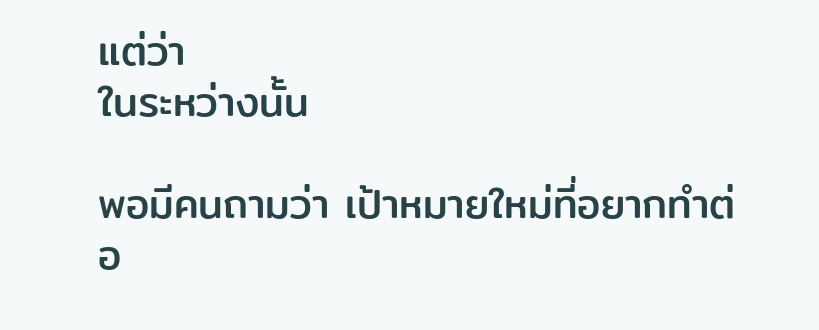แต่ว่า
ในระหว่างนั้น

พอมีคนถามว่า เป้าหมายใหม่ที่อยากทำต่อ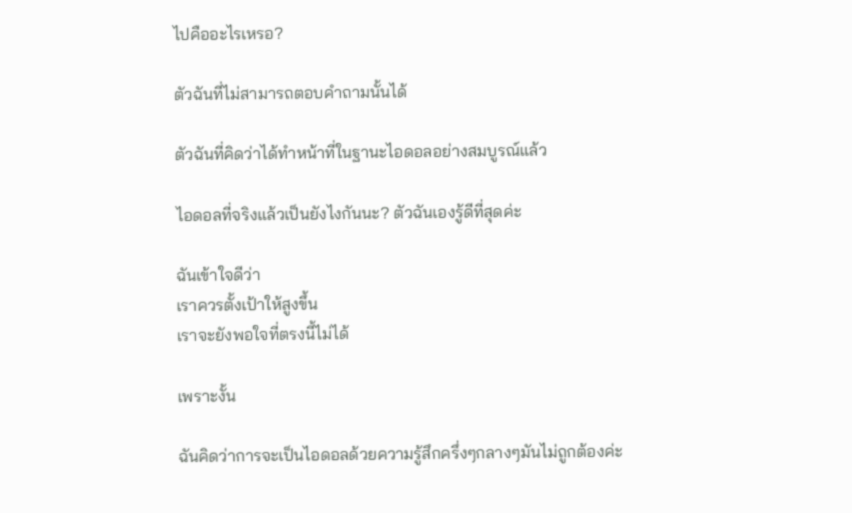ไปคืออะไรเหรอ?

ตัวฉันที่ไม่สามารถตอบคำถามนั้นได้

ตัวฉันที่คิดว่าได้ทำหน้าที่ในฐานะไอดอลอย่างสมบูรณ์แล้ว

ไอดอลที่จริงแล้วเป็นยังไงกันนะ? ตัวฉันเองรู้ดีที่สุดค่ะ

ฉันเข้าใจดีว่า
เราควรตั้งเป้าให้สูงขึ้น
เราจะยังพอใจที่ตรงนี้ไม่ได้

เพราะงั้น

ฉันคิดว่าการจะเป็นไอดอลด้วยความรู้สึกครึ่งๆกลางๆมันไม่ถูกต้องค่ะ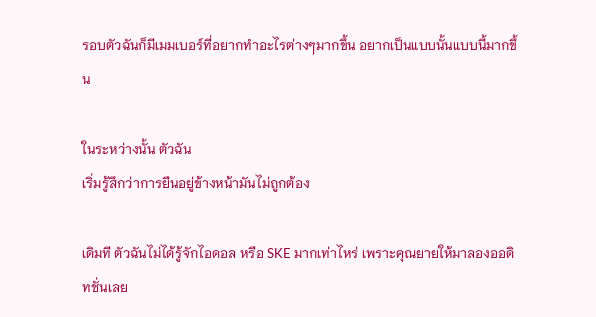รอบตัวฉันก็มีเมมเบอร์ที่อยากทำอะไรต่างๆมากขึ้น อยากเป็นแบบนั้นแบบนี้มากขึ้น

ในระหว่างนั้น ตัวฉัน
เริ่มรู้สึกว่าการยืนอยู่ข้างหน้ามันไม่ถูกต้อง

เดิมที ตัวฉันไม่ได้รู้จักไอดอล หรือ SKE มากเท่าไหร่ เพราะคุณยายให้มาลองออดิทชั่นเลย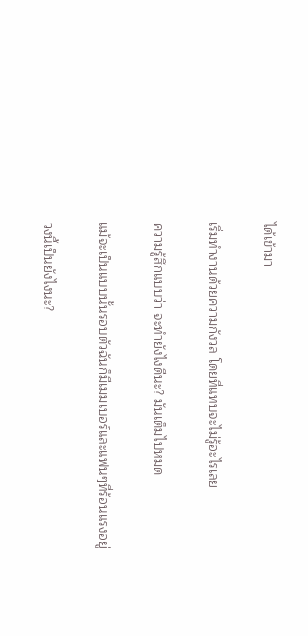ได้เข้ามา

เริ่มทำงานด้วยความกังวล โดยที่แทบจะไม่รู้อะไรเลย

ความรู้สึกแบบว่า จะทำยังไงดีนะ? มันเต็มไปหมด

แม้จะเป็นแบบนั้นรอบตัวฉันก็มีเมมเบอร์และแฟนๆที่ร้อนแรงอยู่

วงนี้เป็นยังไงนะ?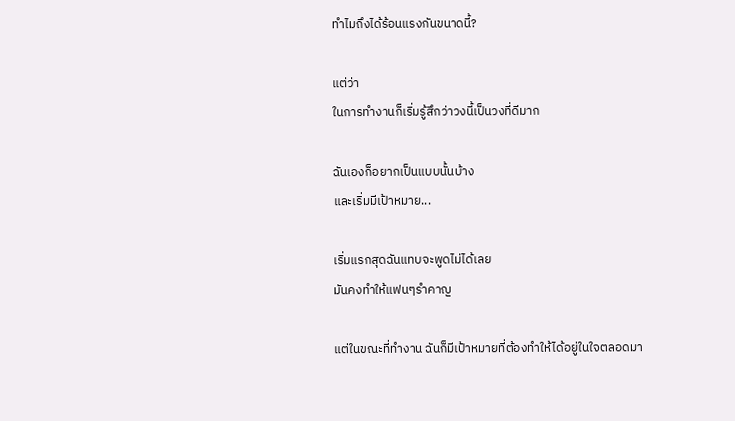ทำไมถึงได้ร้อนแรงกันขนาดนี้?

แต่ว่า
ในการทำงานก็เริ่มรู้สึกว่าวงนี้เป็นวงที่ดีมาก

ฉันเองก็อยากเป็นแบบนั้นบ้าง
และเริ่มมีเป้าหมาย...

เริ่มแรกสุดฉันแทบจะพูดไม่ได้เลย
มันคงทำให้แฟนๆรำคาญ

แต่ในขณะที่ทำงาน ฉันก็มีเป้าหมายที่ต้องทำให้ได้อยู่ในใจตลอดมา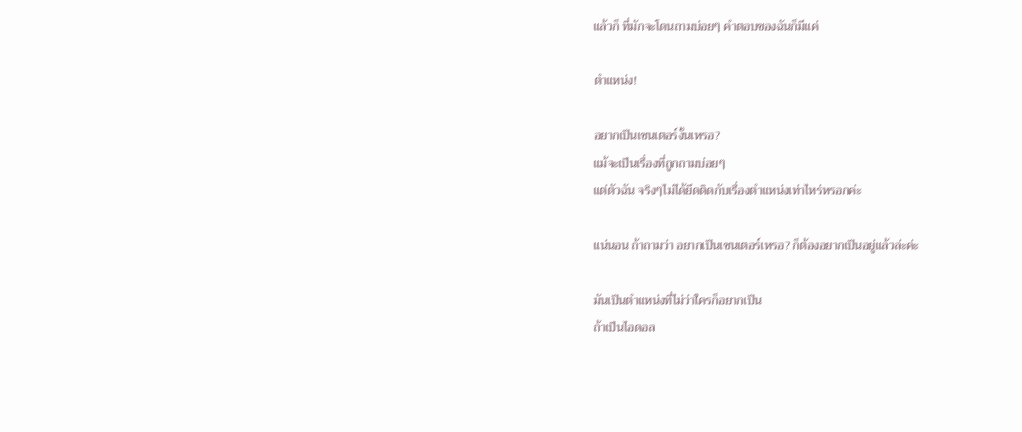แล้วก็ ที่มักจะโดนถามบ่อยๆ คำตอบของฉันก็มีแค่

ตำแหน่ง!

อยากเป็นเซนเตอร์งั้นเหรอ?
แม้จะเป็นเรื่องที่ถูกถามบ่อยๆ
แต่ตัวฉัน จริงๆไม่ได้ยึดติดกับเรื่องตำแหน่งเท่าไหร่หรอกค่ะ

แน่นอน ถ้าถามว่า อยากเป็นเซนเตอร์เหรอ? ก็ต้องอยากเป็นอยู่แล้วล่ะค่ะ

มันเป็นตำแหน่งที่ไม่ว่าใครก็อยากเป็น
ถ้าเป็นไอดอล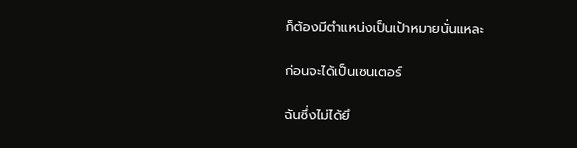ก็ต้องมีตำแหน่งเป็นเป้าหมายนั่นแหละ

ก่อนจะได้เป็นเซนเตอร์

ฉันซึ่งไม่ได้ยึ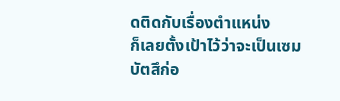ดติดกับเรื่องตำแหน่ง
ก็เลยตั้งเป้าไว้ว่าจะเป็นเซมบัตสึก่อ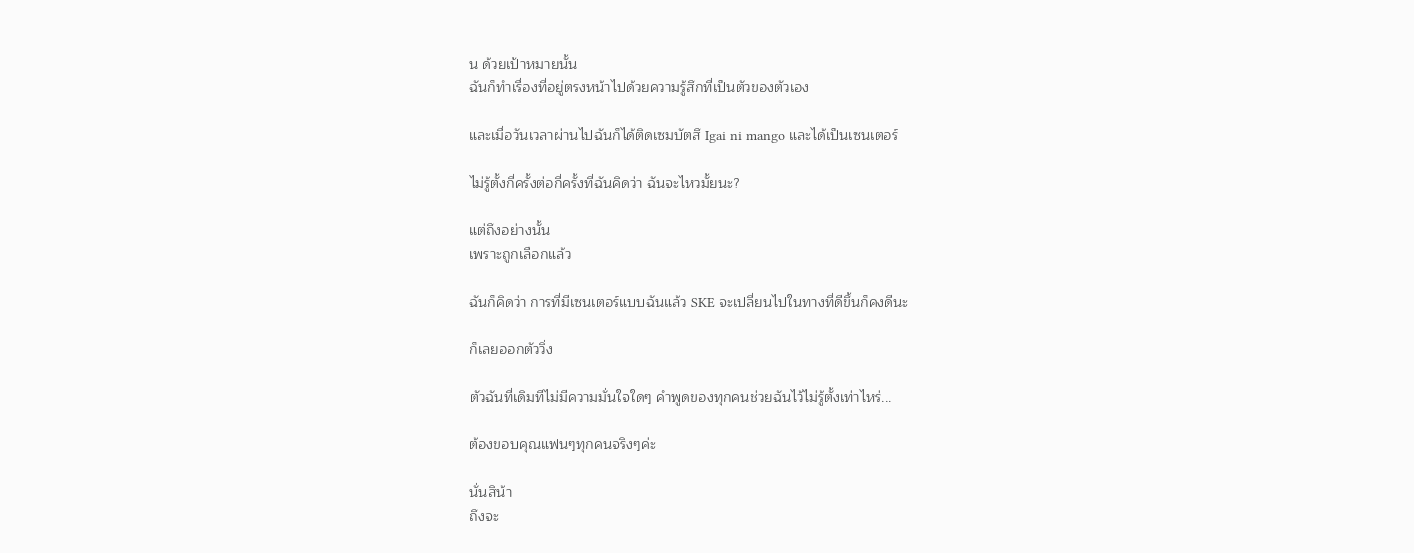น ด้วยเป้าหมายนั้น
ฉันก็ทำเรื่องที่อยู่ตรงหน้าไปด้วยความรู้สึกที่เป็นตัวของตัวเอง

และเมื่อวันเวลาผ่านไปฉันก็ได้ติดเซมบัตสึ Igai ni mango และได้เป็นเซนเตอร์

ไม่รู้ตั้งกี่ครั้งต่อกี่ครั้งที่ฉันคิดว่า ฉันจะไหวมั้ยนะ?

แต่ถึงอย่างนั้น
เพราะถูกเลือกแล้ว

ฉันก็คิดว่า การที่มีเซนเตอร์แบบฉันแล้ว SKE จะเปลี่ยนไปในทางที่ดีขึ้นก็คงดีนะ

ก็เลยออกตัววิ่ง

ตัวฉันที่เดิมทีไม่มีความมั่นใจใดๆ คำพูดของทุกคนช่วยฉันไว้ไม่รู้ตั้งเท่าไหร่...

ต้องขอบคุณแฟนๆทุกคนจริงๆค่ะ

นั่นสิน้า
ถึงจะ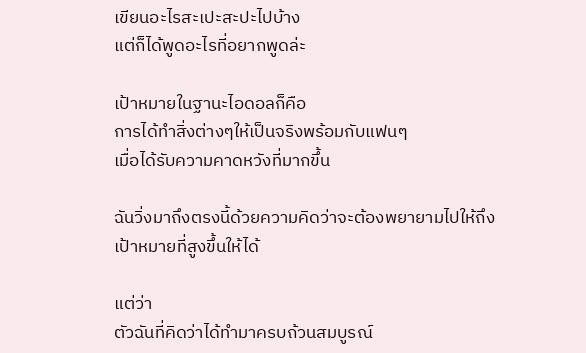เขียนอะไรสะเปะสะปะไปบ้าง
แต่ก็ได้พูดอะไรที่อยากพูดล่ะ

เป้าหมายในฐานะไอดอลก็คือ
การได้ทำสิ่งต่างๆให้เป็นจริงพร้อมกับแฟนๆ
เมื่อได้รับความคาดหวังที่มากขึ้น

ฉันวิ่งมาถึงตรงนี้ด้วยความคิดว่าจะต้องพยายามไปให้ถึงเป้าหมายที่สูงขึ้นให้ได้

แต่ว่า
ตัวฉันที่คิดว่าได้ทำมาครบถ้วนสมบูรณ์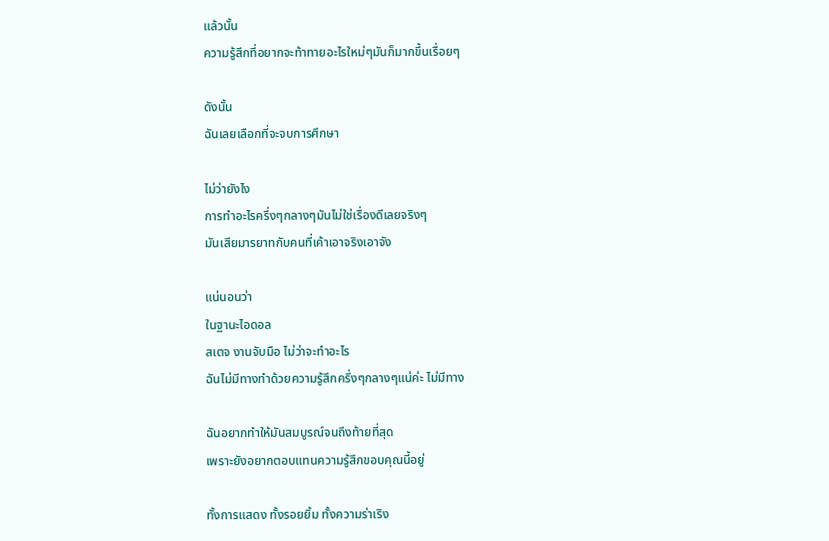แล้วนั้น
ความรู้สึกที่อยากจะท้าทายอะไรใหม่ๆมันก็มากขึ้นเรื่อยๆ

ดังนั้น
ฉันเลยเลือกที่จะจบการศึกษา

ไม่ว่ายังไง
การทำอะไรครึ่งๆกลางๆมันไม่ใช่เรื่องดีเลยจริงๆ
มันเสียมารยาทกับคนที่เค้าเอาจริงเอาจัง

แน่นอนว่า
ในฐานะไอดอล
สเตจ งานจับมือ ไม่ว่าจะทำอะไร
ฉันไม่มีทางทำด้วยความรู้สึกครึ่งๆกลางๆแน่ค่ะ ไม่มีทาง

ฉันอยากทำให้มันสมบูรณ์จนถึงท้ายที่สุด
เพราะยังอยากตอบแทนความรู้สึกขอบคุณนี้อยู่

ทั้งการแสดง ทั้งรอยยิ้ม ทั้งความร่าเริง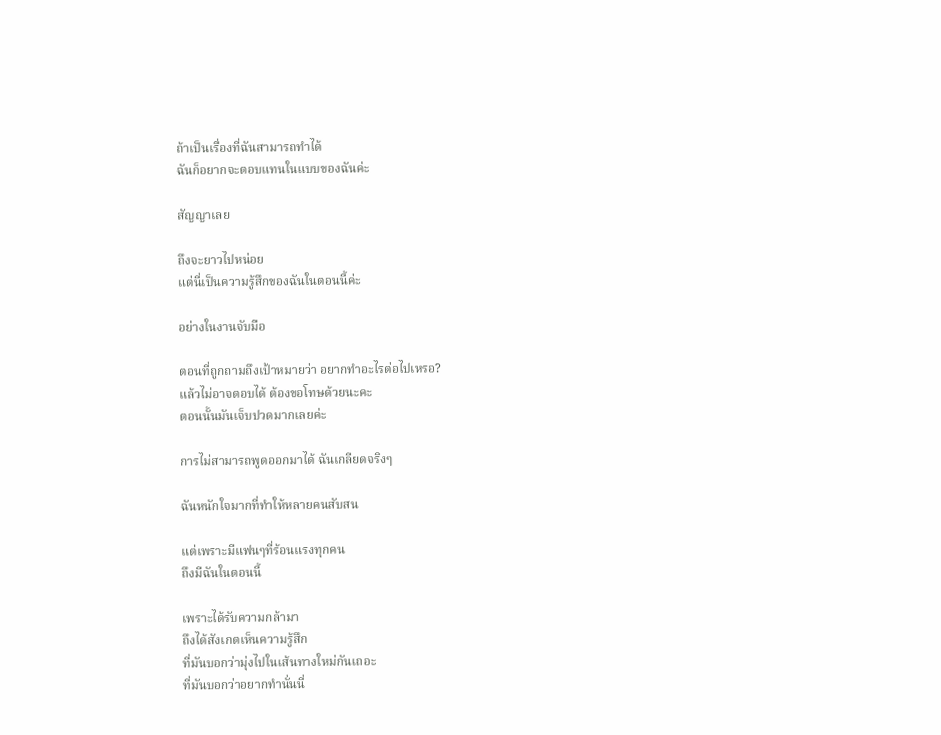ถ้าเป็นเรื่องที่ฉันสามารถทำได้
ฉันก็อยากจะตอบแทนในแบบของฉันค่ะ

สัญญาเลย

ถึงจะยาวไปหน่อย
แต่นี่เป็นความรู้สึกของฉันในตอนนี้ค่ะ

อย่างในงานจับมือ

ตอนที่ถูกถามถึงเป้าหมายว่า อยากทำอะไรต่อไปเหรอ?
แล้วไม่อาจตอบได้ ต้องขอโทษด้วยนะคะ
ตอนนั้นมันเจ็บปวดมากเลยค่ะ

การไม่สามารถพูดออกมาได้ ฉันเกลียดจริงๆ

ฉันหนักใจมากที่ทำให้หลายคนสับสน

แต่เพราะมีแฟนๆที่ร้อนแรงทุกคน
ถึงมีฉันในตอนนี้

เพราะได้รับความกล้ามา
ถึงได้สังเกตเห็นความรู้สึก
ที่มันบอกว่ามุ่งไปในเส้นทางใหม่กันเถอะ
ที่มันบอกว่าอยากทำนั่นนี่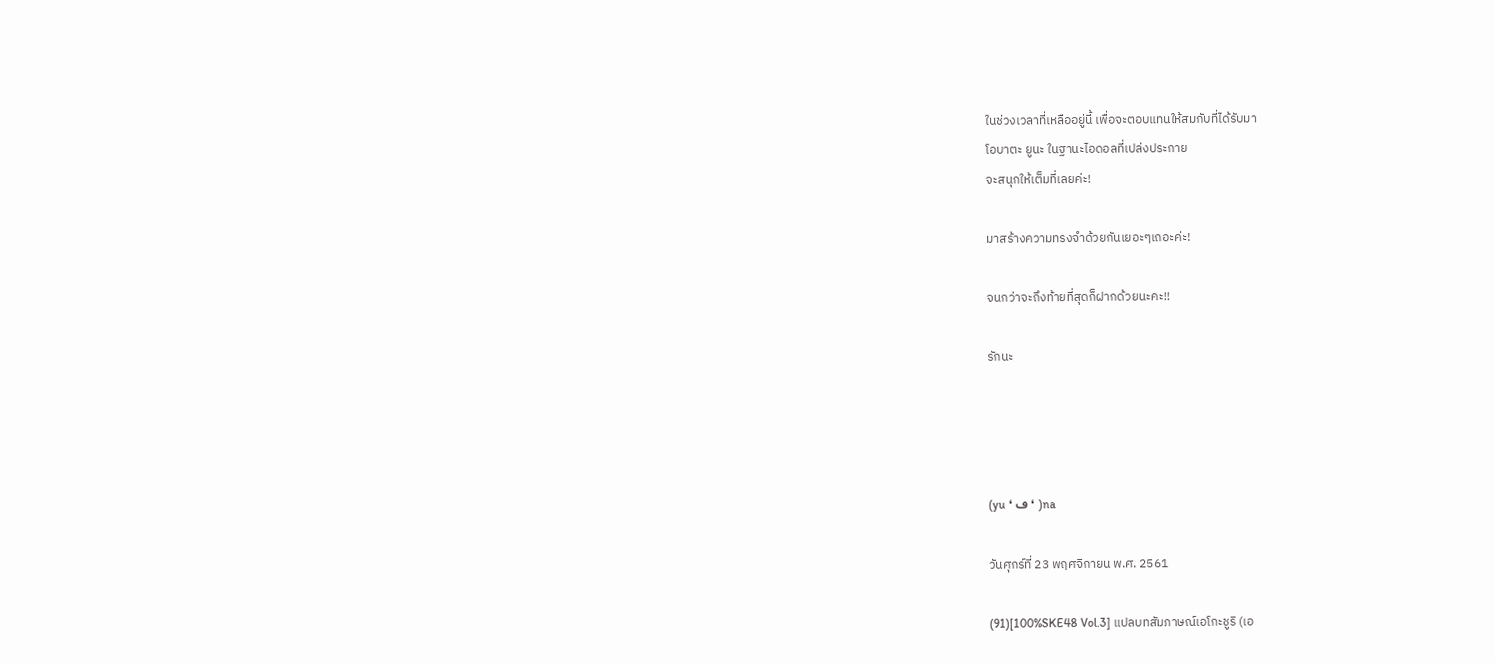ในช่วงเวลาที่เหลืออยู่นี้ เพื่อจะตอบแทนให้สมกับที่ได้รับมา
โอบาตะ ยูนะ ในฐานะไอดอลที่เปล่งประกาย
จะสนุกให้เต็มที่เลยค่ะ!

มาสร้างความทรงจำด้วยกันเยอะๆเถอะค่ะ!

จนกว่าจะถึงท้ายที่สุดก็ฝากด้วยนะคะ!!

รักนะ




(yu ❛ ڡ ❛ )na

วันศุกร์ที่ 23 พฤศจิกายน พ.ศ. 2561

(91)[100%SKE48 Vol.3] แปลบทสัมภาษณ์เอโกะชูริ (เอ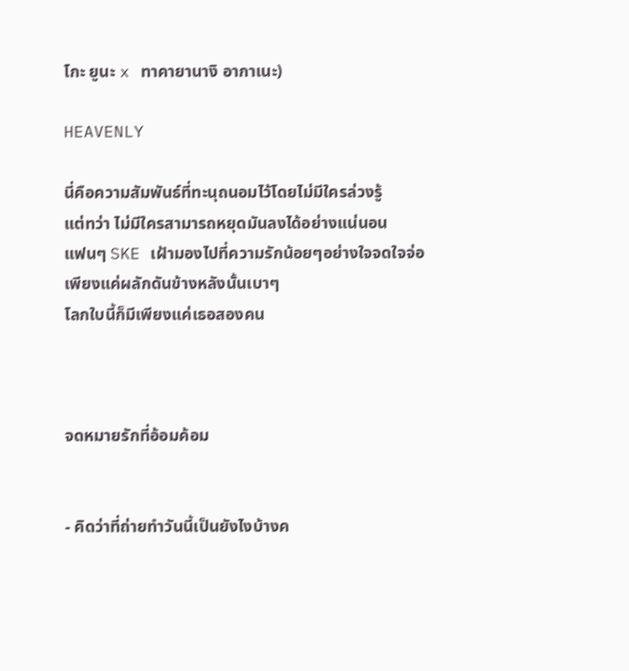โกะ ยูนะ x ทาคายานางิ อากาเนะ)

HEAVENLY

นี่คือความสัมพันธ์ที่ทะนุถนอมไว้โดยไม่มีใครล่วงรู้
แต่ทว่า ไม่มีใครสามารถหยุดมันลงได้อย่างแน่นอน
แฟนๆ SKE เฝ้ามองไปที่ความรักน้อยๆอย่างใจจดใจจ่อ
เพียงแค่ผลักดันข้างหลังนั้นเบาๆ
โลกใบนี้ก็มีเพียงแค่เธอสองคน



จดหมายรักที่อ้อมค้อม


- คิดว่าที่ถ่ายทำวันนี้เป็นยังไงบ้างค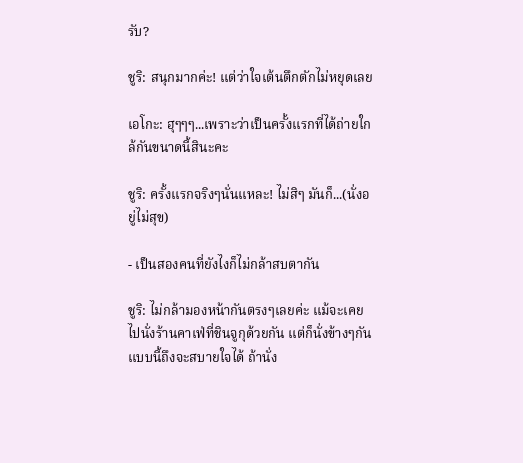รับ?

ชูริ: สนุกมากค่ะ! แต่ว่าใจเต้นตึกตักไม่หยุดเลย

เอโกะ: ฮุๆๆๆ...เพราะว่าเป็นครั้งแรกที่ได้ถ่ายใกล้กันขนาดนี้สินะคะ

ชูริ: ครั้งแรกจริงๆนั่นแหละ! ไม่สิๆ มันก็...(นั่งอยู่ไม่สุข)

- เป็นสองคนที่ยังไงก็ไม่กล้าสบตากัน

ชูริ: ไม่กล้ามองหน้ากันตรงๆเลยค่ะ แม้จะเคยไปนั่งร้านคาเฟ่ที่ชินจูกุด้วยกัน แต่ก็นั่งข้างๆกัน แบบนี้ถึงจะสบายใจได้ ถ้านั่ง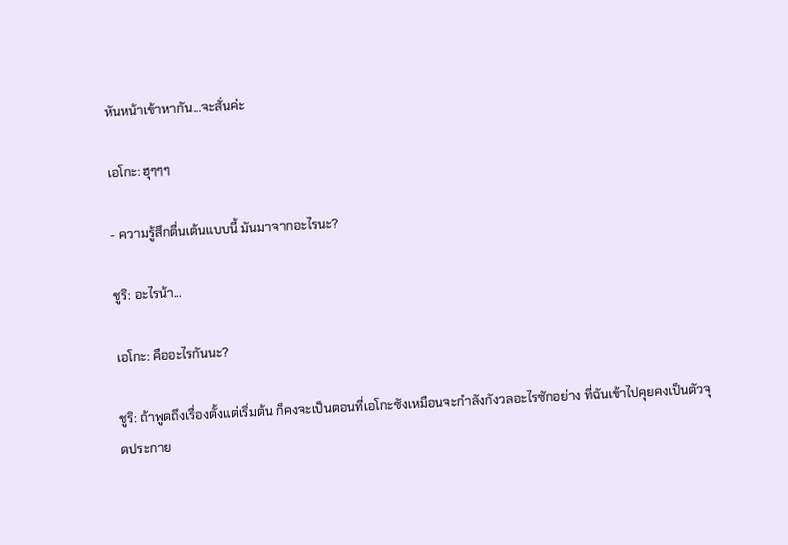หันหน้าเข้าหากัน...จะสั่นค่ะ

เอโกะ: ฮุๆๆๆ

- ความรู้สึกตื่นเต้นแบบนี้ มันมาจากอะไรนะ?

ชูริ: อะไรน้า...

เอโกะ: คืออะไรกันนะ?

ชูริ: ถ้าพูดถึงเรื่องตั้งแต่เริ่มต้น ก็คงจะเป็นตอนที่เอโกะซังเหมือนจะกำลังกังวลอะไรซักอย่าง ที่ฉันเข้าไปคุยคงเป็นตัวจุดประกาย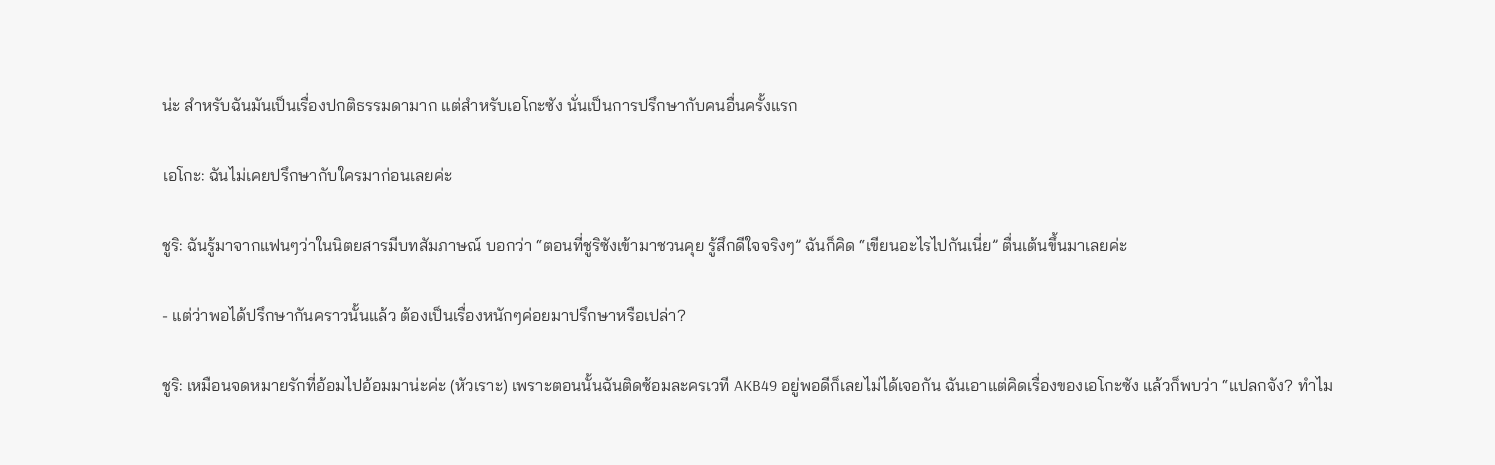น่ะ สำหรับฉันมันเป็นเรื่องปกติธรรมดามาก แต่สำหรับเอโกะซัง นั่นเป็นการปรึกษากับคนอื่นครั้งแรก

เอโกะ: ฉันไม่เคยปรึกษากับใครมาก่อนเลยค่ะ

ชูริ: ฉันรู้มาจากแฟนๆว่าในนิตยสารมีบทสัมภาษณ์ บอกว่า “ตอนที่ชูริซังเข้ามาชวนคุย รู้สึกดีใจจริงๆ” ฉันก็คิด “เขียนอะไรไปกันเนี่ย” ตื่นเต้นขึ้นมาเลยค่ะ

- แต่ว่าพอได้ปรึกษากันคราวนั้นแล้ว ต้องเป็นเรื่องหนักๆค่อยมาปรึกษาหรือเปล่า?

ชูริ: เหมือนจดหมายรักที่อ้อมไปอ้อมมาน่ะค่ะ (หัวเราะ) เพราะตอนนั้นฉันติดซ้อมละครเวที AKB49 อยู่พอดีก็เลยไม่ได้เจอกัน ฉันเอาแต่คิดเรื่องของเอโกะซัง แล้วก็พบว่า “แปลกจัง? ทำไม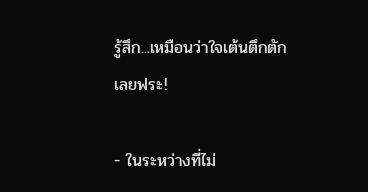รู้สึก...เหมือนว่าใจเต้นตึกตักเลยฟระ!

- ในระหว่างที่ไม่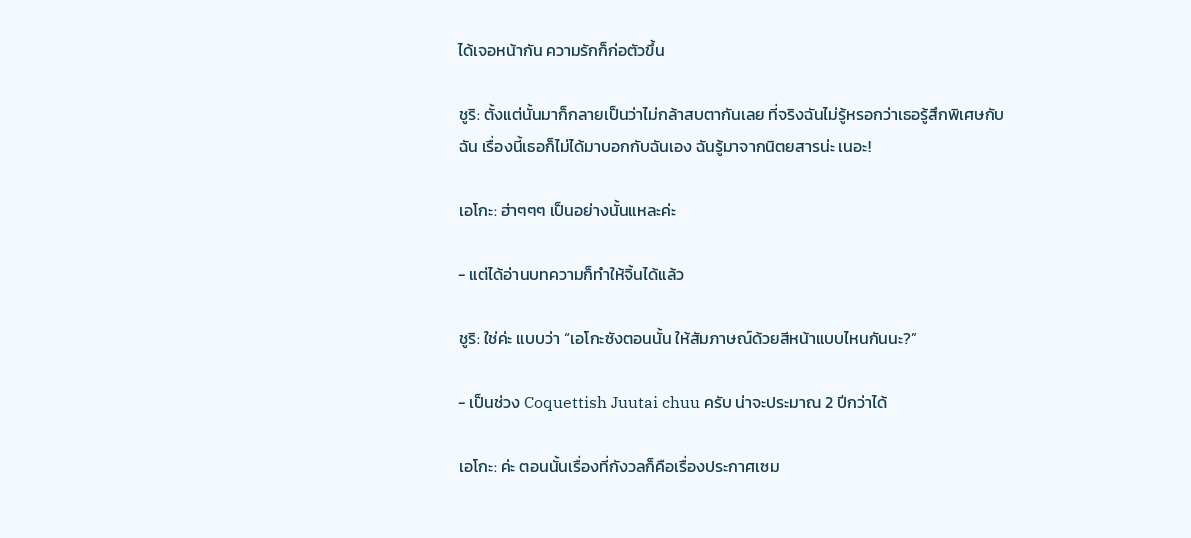ได้เจอหน้ากัน ความรักก็ก่อตัวขึ้น

ชูริ: ตั้งแต่นั้นมาก็กลายเป็นว่าไม่กล้าสบตากันเลย ที่จริงฉันไม่รู้หรอกว่าเธอรู้สึกพิเศษกับฉัน เรื่องนี้เธอก็ไม่ได้มาบอกกับฉันเอง ฉันรู้มาจากนิตยสารน่ะ เนอะ!

เอโกะ: ฮ่าๆๆๆ เป็นอย่างนั้นแหละค่ะ

- แต่ได้อ่านบทความก็ทำให้จิ้นได้แล้ว

ชูริ: ใช่ค่ะ แบบว่า “เอโกะซังตอนนั้น ให้สัมภาษณ์ด้วยสีหน้าแบบไหนกันนะ?”

- เป็นช่วง Coquettish Juutai chuu ครับ น่าจะประมาณ 2 ปีกว่าได้

เอโกะ: ค่ะ ตอนนั้นเรื่องที่กังวลก็คือเรื่องประกาศเซม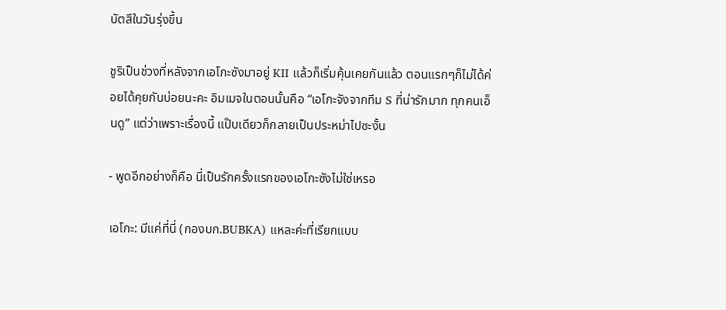บัตสึในวันรุ่งขึ้น

ชูริเป็นช่วงที่หลังจากเอโกะซังมาอยู่ KII แล้วก็เริ่มคุ้นเคยกันแล้ว ตอนแรกๆก็ไม่ได้ค่อยได้คุยกันบ่อยนะคะ อิมเมจในตอนนั้นคือ “เอโกะจังจากทีม S ที่น่ารักมาก ทุกคนเอ็นดู” แต่ว่าเพราะเรื่องนี้ แป๊บเดียวก็กลายเป็นประหม่าไปซะงั้น

- พูดอีกอย่างก็คือ นี่เป็นรักครั้งแรกของเอโกะซังไม่ใช่เหรอ

เอโกะ: มีแค่ที่นี่ (กองบก.BUBKA) แหละค่ะที่เรียกแบบ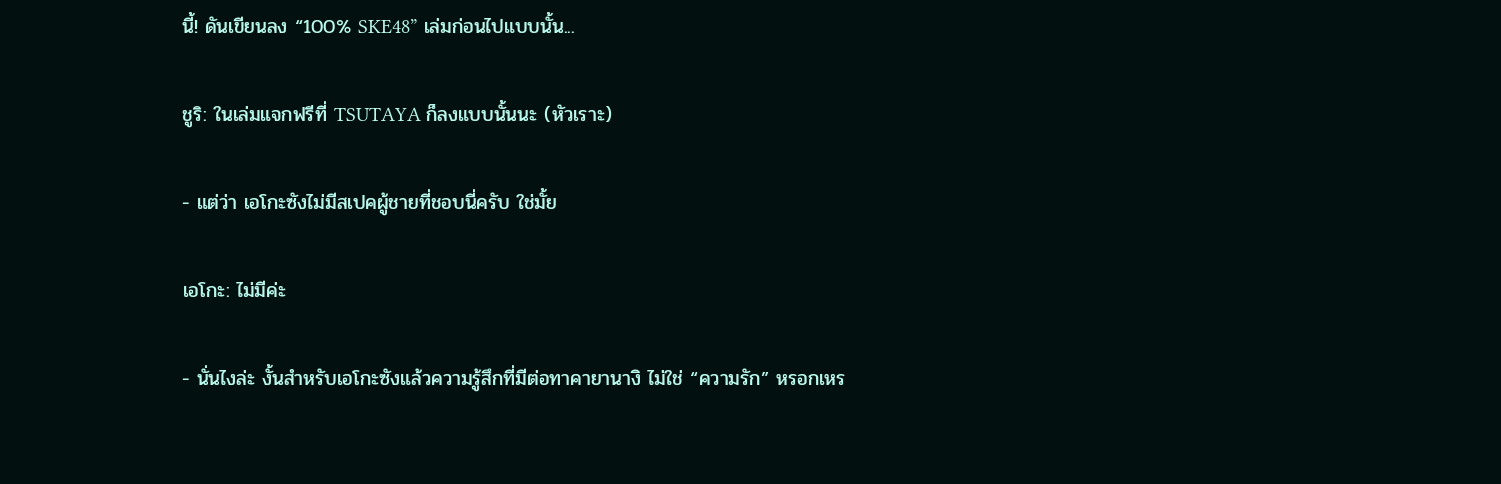นี้! ดันเขียนลง “100% SKE48” เล่มก่อนไปแบบนั้น...

ชูริ: ในเล่มแจกฟรีที่ TSUTAYA ก็ลงแบบนั้นนะ (หัวเราะ)

- แต่ว่า เอโกะซังไม่มีสเปคผู้ชายที่ชอบนี่ครับ ใช่มั้ย

เอโกะ: ไม่มีค่ะ

- นั่นไงล่ะ งั้นสำหรับเอโกะซังแล้วความรู้สึกที่มีต่อทาคายานางิ ไม่ใช่ “ความรัก” หรอกเหร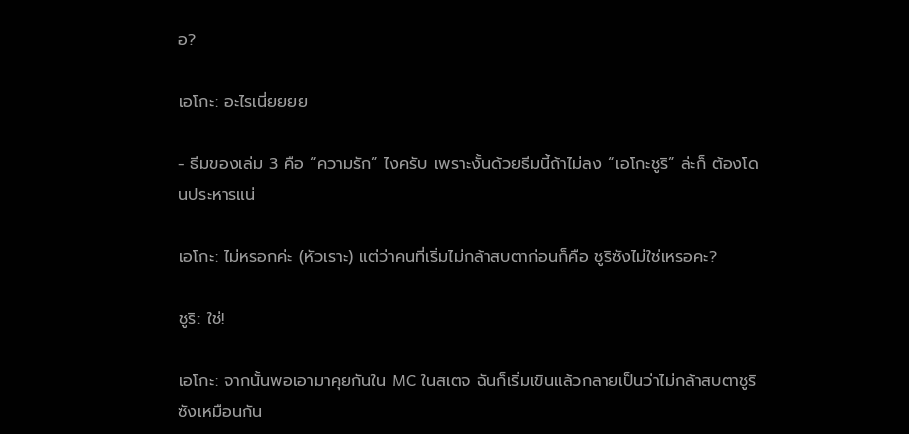อ?

เอโกะ: อะไรเนี่ยยยย

- ธีมของเล่ม 3 คือ “ความรัก” ไงครับ เพราะงั้นด้วยธีมนี้ถ้าไม่ลง “เอโกะชูริ” ล่ะก็ ต้องโดนประหารแน่

เอโกะ: ไม่หรอกค่ะ (หัวเราะ) แต่ว่าคนที่เริ่มไม่กล้าสบตาก่อนก็คือ ชูริซังไม่ใช่เหรอคะ?

ชูริ: ใช่!

เอโกะ: จากนั้นพอเอามาคุยกันใน MC ในสเตจ ฉันก็เริ่มเขินแล้วกลายเป็นว่าไม่กล้าสบตาชูริซังเหมือนกัน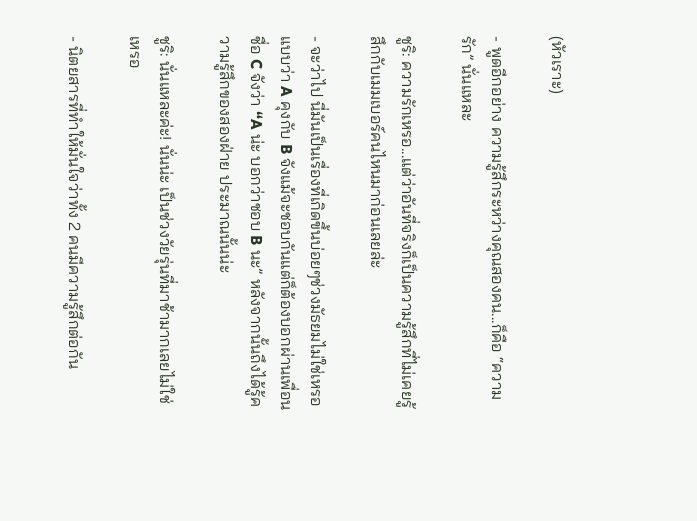(หัวเราะ)

- พูดอีกอย่าง ความรู้สึกระหว่างคุณสองคน...ก็คือ “ความรัก” นั่นแหละ

ชูริ: ความรักเหรอ...แต่ว่าอันที่จริงก็เป็นความรู้สึกที่ไม่เคยรู้สึกกับเมมเบอร์คนไหนมาก่อนเลยล่ะ

- จะว่าไป นี่มันเป็นเรื่องที่เกิดขึ้นบ่อยๆช่วงมัธยมไม่ใช่เหรอ แบบว่า A คุงกับ B จังแม้จะชอบกันแต่ก็ต้องบอกผ่านเพื่อนชื่อ C จังว่า “A น่ะ บอกว่าชอบ B นะ” หลังจากนั้นถึงได้รู้ความรู้สึกของสองฝ่าย ประมาณนั้นน่ะ

ชูริ: นั่นแหละค่ะ! นั่นน่ะ เป็นช่วงวัยรุ่นที่มาช้ามากเลยไม่ใช่เหรอ

- นิตยสารที่ทำให้มั่นใจว่าทั้ง 2 คนมีความรู้สึกต่อกัน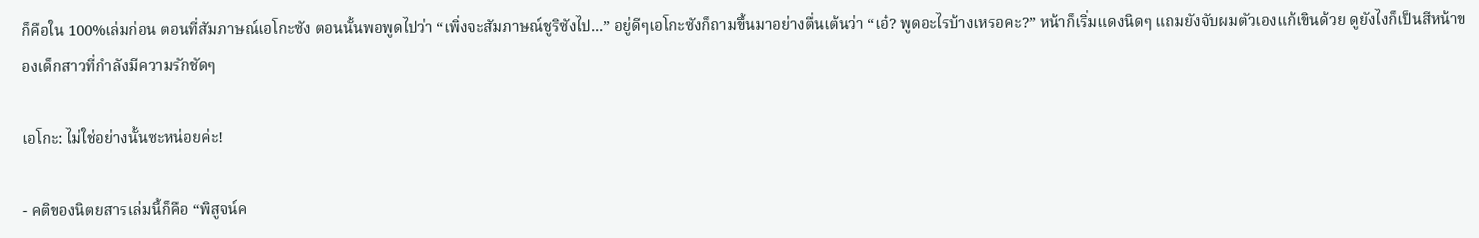ก็คือใน 100%เล่มก่อน ตอนที่สัมภาษณ์เอโกะซัง ตอนนั้นพอพูดไปว่า “เพิ่งจะสัมภาษณ์ชูริซังไป...” อยู่ดีๆเอโกะซังก็ถามขึ้นมาอย่างตื่นเต้นว่า “เอ๋? พูดอะไรบ้างเหรอคะ?” หน้าก็เริ่มแดงนิดๆ แถมยังจับผมตัวเองแก้เขินด้วย ดูยังไงก็เป็นสีหน้าของเด็กสาวที่กำลังมีความรักชัดๆ

เอโกะ: ไม่ใช่อย่างนั้นซะหน่อยค่ะ!

- คติของนิตยสารเล่มนี้ก็คือ “พิสูจน์ค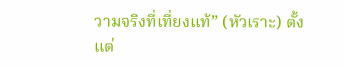วามจริงที่เที่ยงแท้” (หัวเราะ) ตั้งแต่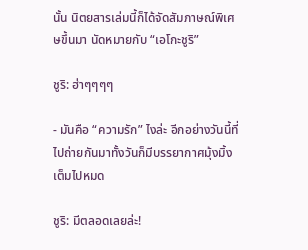นั้น นิตยสารเล่มนี้ก็ได้จัดสัมภาษณ์พิเศษขึ้นมา นัดหมายกับ “เอโกะชูริ”

ชูริ: ฮ่าๆๆๆๆ

- มันคือ “ความรัก” ไงล่ะ อีกอย่างวันนี้ที่ไปถ่ายกันมาทั้งวันก็มีบรรยากาศมุ้งมิ้งเต็มไปหมด

ชูริ: มีตลอดเลยล่ะ!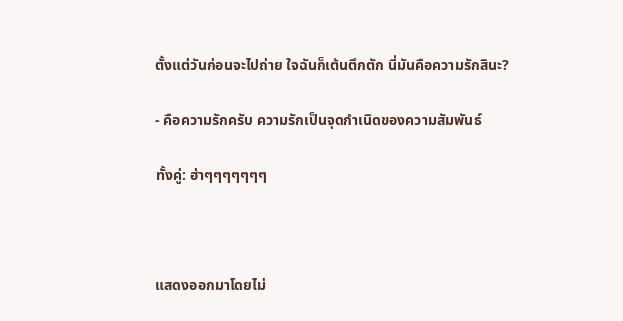ตั้งแต่วันก่อนจะไปถ่าย ใจฉันก็เต้นตึกตัก นี่มันคือความรักสินะ?

- คือความรักครับ ความรักเป็นจุดกำเนิดของความสัมพันธ์

ทั้งคู่: ฮ่าๆๆๆๆๆๆๆ



แสดงออกมาโดยไม่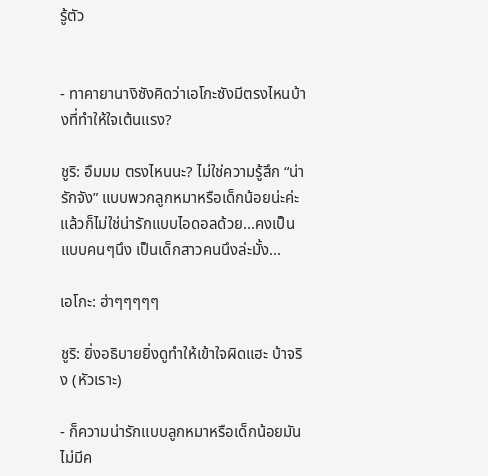รู้ตัว


- ทาคายานางิซังคิดว่าเอโกะซังมีตรงไหนบ้างที่ทำให้ใจเต้นแรง?

ชูริ: อืมมม ตรงไหนนะ? ไม่ใช่ความรู้สึก “น่ารักจัง” แบบพวกลูกหมาหรือเด็กน้อยน่ะค่ะ แล้วก็ไม่ใช่น่ารักแบบไอดอลด้วย...คงเป็นแบบคนๆนึง เป็นเด็กสาวคนนึงล่ะมั้ง...

เอโกะ: ฮ่าๆๆๆๆๆ

ชูริ: ยิ่งอธิบายยิ่งดูทำให้เข้าใจผิดแฮะ บ้าจริง (หัวเราะ)

- ก็ความน่ารักแบบลูกหมาหรือเด็กน้อยมันไม่มีค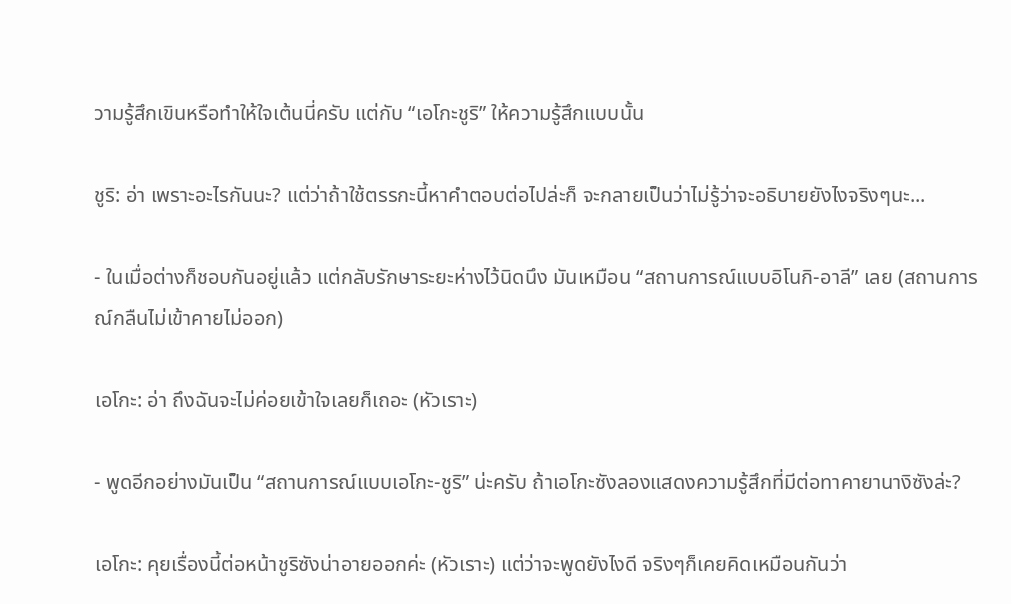วามรู้สึกเขินหรือทำให้ใจเต้นนี่ครับ แต่กับ “เอโกะชูริ” ให้ความรู้สึกแบบนั้น

ชูริ: อ่า เพราะอะไรกันนะ? แต่ว่าถ้าใช้ตรรกะนี้หาคำตอบต่อไปล่ะก็ จะกลายเป็นว่าไม่รู้ว่าจะอธิบายยังไงจริงๆนะ...

- ในเมื่อต่างก็ชอบกันอยู่แล้ว แต่กลับรักษาระยะห่างไว้นิดนึง มันเหมือน “สถานการณ์แบบอิโนกิ-อาลี” เลย (สถานการณ์กลืนไม่เข้าคายไม่ออก)

เอโกะ: อ่า ถึงฉันจะไม่ค่อยเข้าใจเลยก็เถอะ (หัวเราะ)

- พูดอีกอย่างมันเป็น “สถานการณ์แบบเอโกะ-ชูริ” น่ะครับ ถ้าเอโกะซังลองแสดงความรู้สึกที่มีต่อทาคายานางิซังล่ะ?

เอโกะ: คุยเรื่องนี้ต่อหน้าชูริซังน่าอายออกค่ะ (หัวเราะ) แต่ว่าจะพูดยังไงดี จริงๆก็เคยคิดเหมือนกันว่า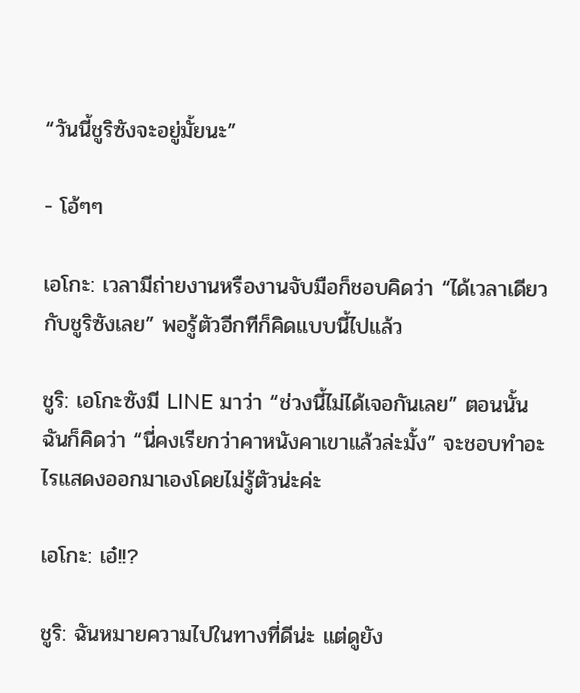“วันนี้ชูริซังจะอยู่มั้ยนะ”

- โอ้ๆๆ

เอโกะ: เวลามีถ่ายงานหรืองานจับมือก็ชอบคิดว่า “ได้เวลาเดียวกับชูริซังเลย” พอรู้ตัวอีกทีก็คิดแบบนี้ไปแล้ว

ชูริ: เอโกะซังมี LINE มาว่า “ช่วงนี้ไม่ได้เจอกันเลย” ตอนนั้นฉันก็คิดว่า “นี่คงเรียกว่าคาหนังคาเขาแล้วล่ะมั้ง” จะชอบทำอะไรแสดงออกมาเองโดยไม่รู้ตัวน่ะค่ะ

เอโกะ: เอ๋!!?

ชูริ: ฉันหมายความไปในทางที่ดีน่ะ แต่ดูยัง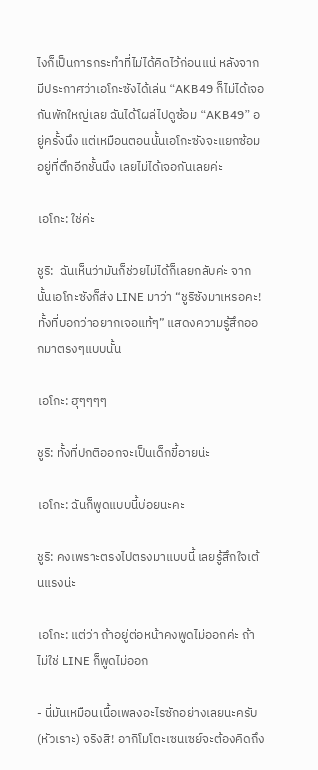ไงก็เป็นการกระทำที่ไม่ได้คิดไว้ก่อนแน่ หลังจากมีประกาศว่าเอโกะซังได้เล่น “AKB49 ก็ไม่ได้เจอกันพักใหญ่เลย ฉันได้โผล่ไปดูซ้อม “AKB49” อยู่ครั้งนึง แต่เหมือนตอนนั้นเอโกะซังจะแยกซ้อมอยู่ที่ตึกอีกชั้นนึง เลยไม่ได้เจอกันเลยค่ะ

เอโกะ: ใช่ค่ะ

ชูริ:  ฉันเห็นว่ามันก็ช่วยไม่ได้ก็เลยกลับค่ะ จากนั้นเอโกะซังก็ส่ง LINE มาว่า “ชูริซังมาเหรอคะ! ทั้งที่บอกว่าอยากเจอแท้ๆ” แสดงความรู้สึกออกมาตรงๆแบบนั้น

เอโกะ: ฮุๆๆๆๆ

ชูริ: ทั้งที่ปกติออกจะเป็นเด็กขี้อายน่ะ

เอโกะ: ฉันก็พูดแบบนี้บ่อยนะคะ

ชูริ: คงเพราะตรงไปตรงมาแบบนี้ เลยรู้สึกใจเต้นแรงน่ะ

เอโกะ: แต่ว่า ถ้าอยู่ต่อหน้าคงพูดไม่ออกค่ะ ถ้าไม่ใช่ LINE ก็พูดไม่ออก

- นี่มันเหมือนเนื้อเพลงอะไรซักอย่างเลยนะครับ (หัวเราะ) จริงสิ! อากิโมโตะเซนเซย์จะต้องคิดถึง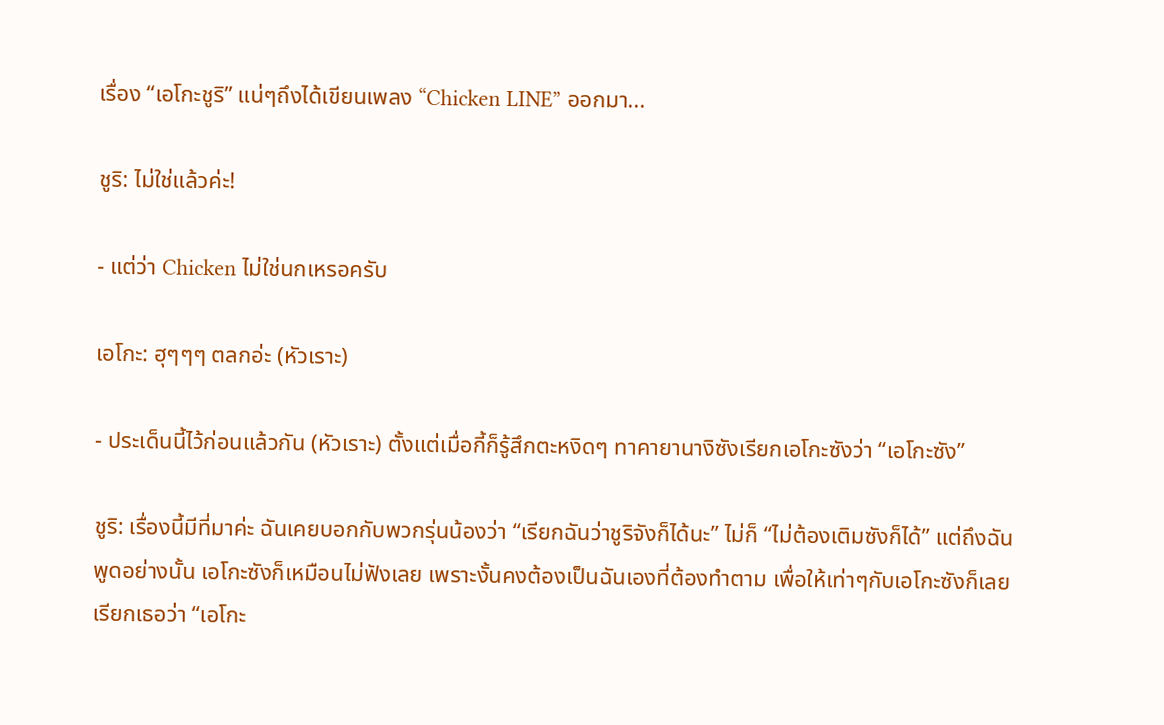เรื่อง “เอโกะชูริ” แน่ๆถึงได้เขียนเพลง “Chicken LINE” ออกมา...

ชูริ: ไม่ใช่แล้วค่ะ!

- แต่ว่า Chicken ไม่ใช่นกเหรอครับ

เอโกะ: ฮุๆๆๆ ตลกอ่ะ (หัวเราะ)

- ประเด็นนี้ไว้ก่อนแล้วกัน (หัวเราะ) ตั้งแต่เมื่อกี้ก็รู้สึกตะหงิดๆ ทาคายานางิซังเรียกเอโกะซังว่า “เอโกะซัง”

ชูริ: เรื่องนี้มีที่มาค่ะ ฉันเคยบอกกับพวกรุ่นน้องว่า “เรียกฉันว่าชูริจังก็ได้นะ” ไม่ก็ “ไม่ต้องเติมซังก็ได้” แต่ถึงฉันพูดอย่างนั้น เอโกะซังก็เหมือนไม่ฟังเลย เพราะงั้นคงต้องเป็นฉันเองที่ต้องทำตาม เพื่อให้เท่าๆกับเอโกะซังก็เลยเรียกเธอว่า “เอโกะ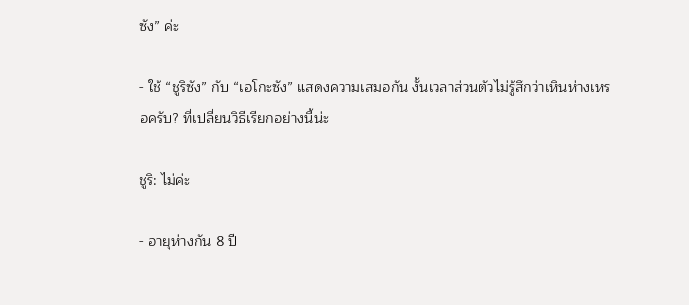ซัง” ค่ะ

- ใช้ “ชูริซัง” กับ “เอโกะซัง” แสดงความเสมอกัน งั้นเวลาส่วนตัวไม่รู้สึกว่าเหินห่างเหรอครับ? ที่เปลี่ยนวิธีเรียกอย่างนี้น่ะ

ชูริ: ไม่ค่ะ

- อายุห่างกัน 8 ปี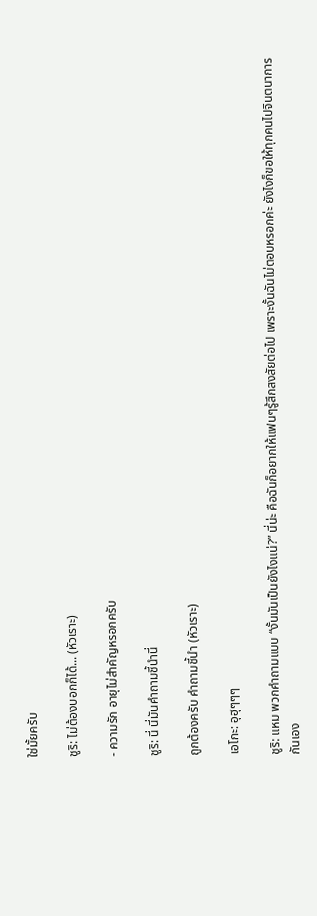ใช่มั้ยครับ

ชูริ: ไม่ต้องบอกก็ได้... (หัวเราะ)

- ความรัก อายุไม่สำคัญหรอกครับ

ชูริ: นี่ นี่มันคำถามชี้นำนี่

ถูกต้องครับ คำถามชี้นำ (หัวเราะ)

เอโกะ: อุฮุๆๆๆ

ชูริ: แหม พวกคำถามแบบ “งั้นมันเป็นยังไงแน่?” นี่น่ะ คือฉันก็อยากให้แฟนๆรู้สึกสงสัยต่อไป เพราะงั้นฉันไม่ตอบหรอกค่ะ ยังไงก็ขอให้ทุกคนไปจินตนาการกันเอง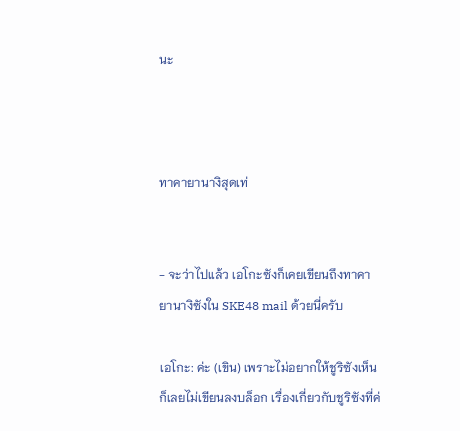นะ



ทาคายานางิสุดเท่


- จะว่าไปแล้ว เอโกะซังก็เคยเขียนถึงทาคายานางิซังใน SKE48 mail ด้วยนี่ครับ

เอโกะ: ค่ะ (เขิน) เพราะไม่อยากให้ชูริซังเห็นก็เลยไม่เขียนลงบล็อก เรื่องเกี่ยวกับชูริซังที่ค่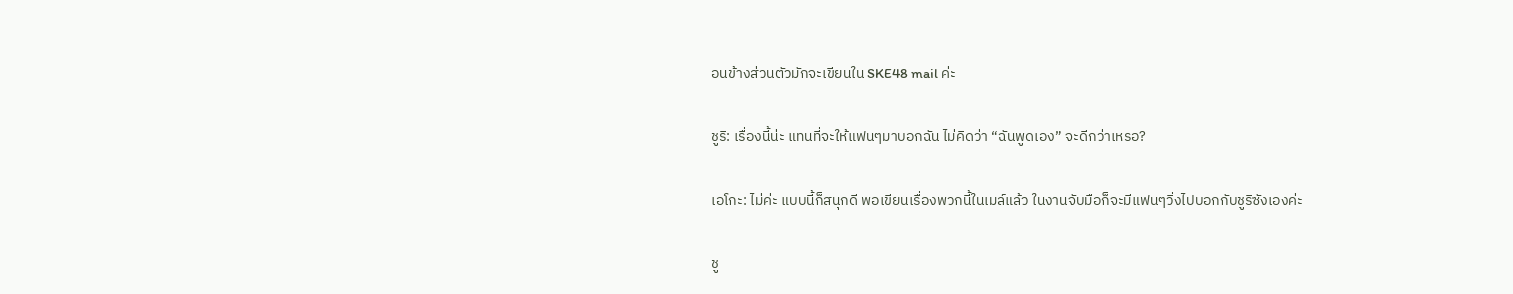อนข้างส่วนตัวมักจะเขียนใน SKE48 mail ค่ะ

ชูริ: เรื่องนี้น่ะ แทนที่จะให้แฟนๆมาบอกฉัน ไม่คิดว่า “ฉันพูดเอง” จะดีกว่าเหรอ?

เอโกะ: ไม่ค่ะ แบบนี้ก็สนุกดี พอเขียนเรื่องพวกนี้ในเมล์แล้ว ในงานจับมือก็จะมีแฟนๆวิ่งไปบอกกับชูริซังเองค่ะ

ชู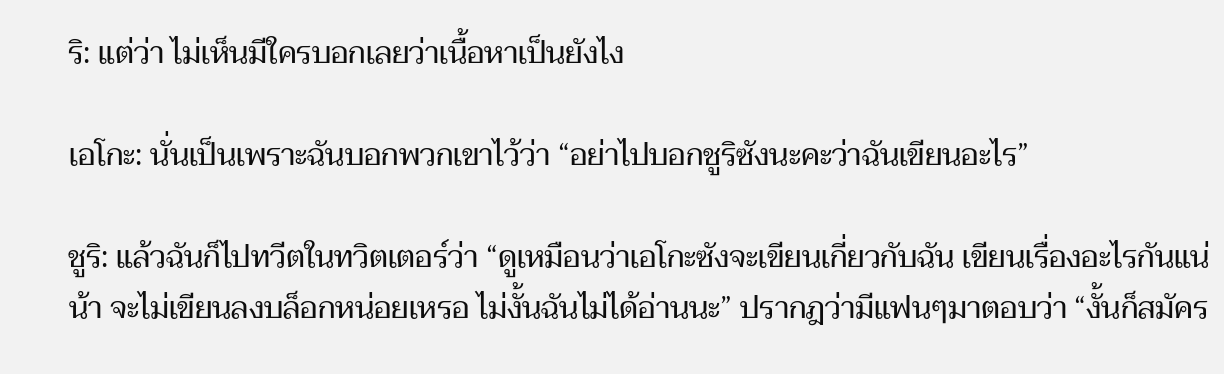ริ: แต่ว่า ไม่เห็นมีใครบอกเลยว่าเนื้อหาเป็นยังไง

เอโกะ: นั่นเป็นเพราะฉันบอกพวกเขาไว้ว่า “อย่าไปบอกชูริซังนะคะว่าฉันเขียนอะไร”

ชูริ: แล้วฉันก็ไปทวีตในทวิตเตอร์ว่า “ดูเหมือนว่าเอโกะซังจะเขียนเกี่ยวกับฉัน เขียนเรื่องอะไรกันแน่น้า จะไม่เขียนลงบล็อกหน่อยเหรอ ไม่งั้นฉันไม่ได้อ่านนะ” ปรากฎว่ามีแฟนๆมาตอบว่า “งั้นก็สมัคร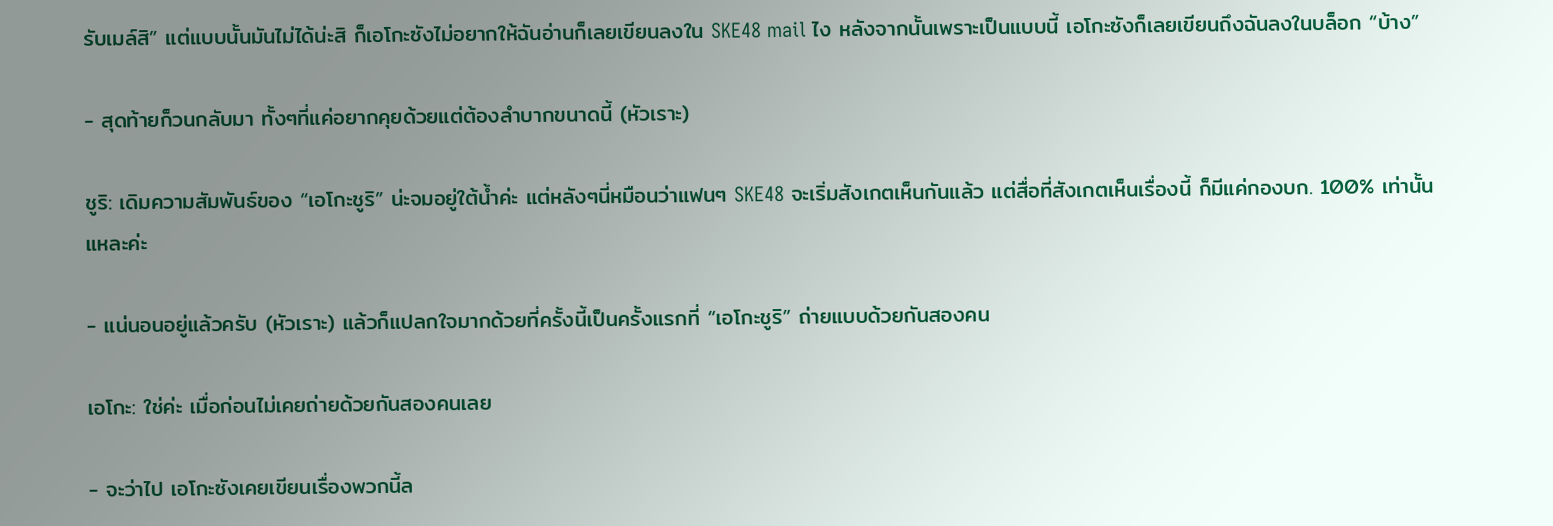รับเมล์สิ” แต่แบบนั้นมันไม่ได้น่ะสิ ก็เอโกะซังไม่อยากให้ฉันอ่านก็เลยเขียนลงใน SKE48 mail ไง หลังจากนั้นเพราะเป็นแบบนี้ เอโกะซังก็เลยเขียนถึงฉันลงในบล็อก “บ้าง”

- สุดท้ายก็วนกลับมา ทั้งๆที่แค่อยากคุยด้วยแต่ต้องลำบากขนาดนี้ (หัวเราะ)

ชูริ: เดิมความสัมพันธ์ของ “เอโกะชูริ” น่ะจมอยู่ใต้น้ำค่ะ แต่หลังๆนี่หมือนว่าแฟนๆ SKE48 จะเริ่มสังเกตเห็นกันแล้ว แต่สื่อที่สังเกตเห็นเรื่องนี้ ก็มีแค่กองบก. 100% เท่านั้นแหละค่ะ

- แน่นอนอยู่แล้วครับ (หัวเราะ) แล้วก็แปลกใจมากด้วยที่ครั้งนี้เป็นครั้งแรกที่ “เอโกะชูริ” ถ่ายแบบด้วยกันสองคน

เอโกะ: ใช่ค่ะ เมื่อก่อนไม่เคยถ่ายด้วยกันสองคนเลย

- จะว่าไป เอโกะซังเคยเขียนเรื่องพวกนี้ล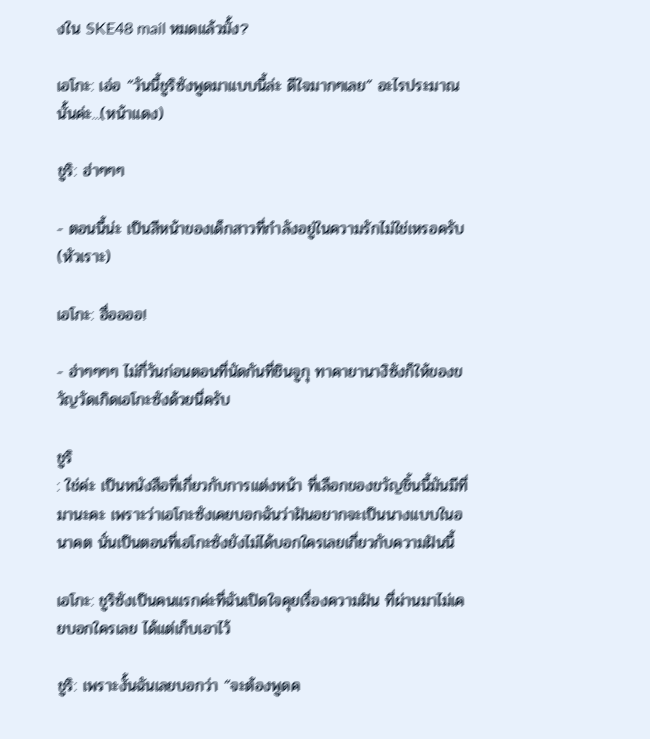งใน SKE48 mail หมดแล้วมั้ง?

เอโกะ: เอ่อ “วันนี้ชูริซังพูดมาแบบนี้ล่ะ ดีใจมากๆเลย” อะไรประมาณนั้นค่ะ...(หน้าแดง)

ชูริ: ฮ่าๆๆๆ

- ตอนนี้น่ะ เป็นสีหน้าของเด็กสาวที่กำลังอยู่ในความรักไม่ใช่เหรอครับ (หัวเราะ)

เอโกะ: ฮื่ออออ!

- ฮ่าๆๆๆๆ ไม่กี่วันก่อนตอนที่นัดกันที่ชินจูกุ ทาคายานางิซังก็ให้ของขวัญวัดเกิดเอโกะซังด้วยนี่ครับ

ชูริ
: ใช่ค่ะ เป็นหนังสือที่เกี่ยวกับการแต่งหน้า ที่เลือกของขวัญชิ้นนี้มันมีที่มานะคะ เพราะว่าเอโกะซังเคยบอกฉันว่าฝันอยากจะเป็นนางแบบในอนาคต นั่นเป็นตอนที่เอโกะซังยังไม่ได้บอกใครเลยเกี่ยวกับความฝันนี้

เอโกะ: ชูริซังเป็นคนแรกค่ะที่ฉันเปิดใจคุยเรื่องความฝัน ที่ผ่านมาไม่เคยบอกใครเลย ได้แต่เก็บเอาไว้

ชูริ: เพราะงั้นฉันเลยบอกว่า “จะต้องพูดค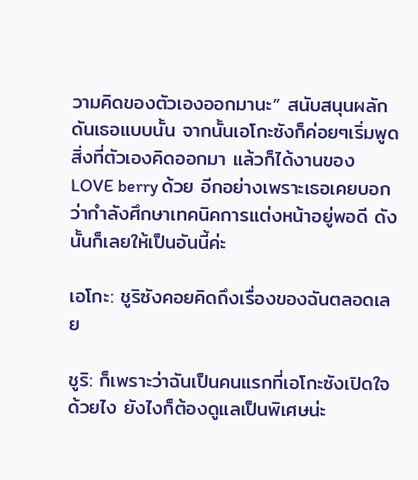วามคิดของตัวเองออกมานะ” สนับสนุนผลักดันเธอแบบนั้น จากนั้นเอโกะซังก็ค่อยๆเริ่มพูดสิ่งที่ตัวเองคิดออกมา แล้วก็ได้งานของ LOVE berry ด้วย อีกอย่างเพราะเธอเคยบอกว่ากำลังศึกษาเทคนิคการแต่งหน้าอยู่พอดี ดังนั้นก็เลยให้เป็นอันนี้ค่ะ

เอโกะ: ชูริซังคอยคิดถึงเรื่องของฉันตลอดเลย

ชูริ: ก็เพราะว่าฉันเป็นคนแรกที่เอโกะซังเปิดใจด้วยไง ยังไงก็ต้องดูแลเป็นพิเศษน่ะ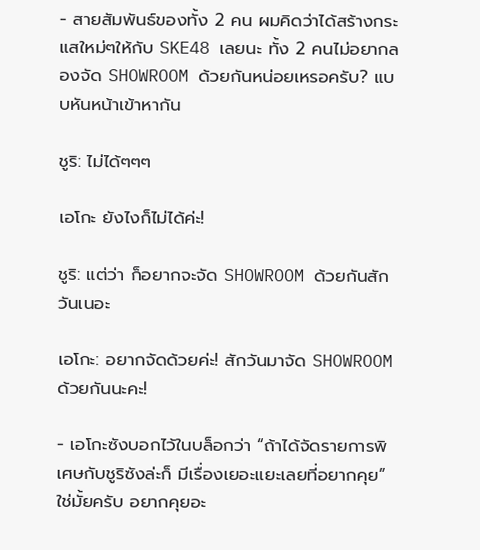- สายสัมพันธ์ของทั้ง 2 คน ผมคิดว่าได้สร้างกระแสใหม่ๆให้กับ SKE48 เลยนะ ทั้ง 2 คนไม่อยากลองจัด SHOWROOM ด้วยกันหน่อยเหรอครับ? แบบหันหน้าเข้าหากัน

ชูริ: ไม่ได้ๆๆๆ

เอโกะ ยังไงก็ไม่ได้ค่ะ!

ชูริ: แต่ว่า ก็อยากจะจัด SHOWROOM ด้วยกันสักวันเนอะ

เอโกะ: อยากจัดด้วยค่ะ! สักวันมาจัด SHOWROOM ด้วยกันนะคะ!

- เอโกะซังบอกไว้ในบล็อกว่า “ถ้าได้จัดรายการพิเศษกับชูริซังล่ะก็ มีเรื่องเยอะแยะเลยที่อยากคุย” ใช่มั้ยครับ อยากคุยอะ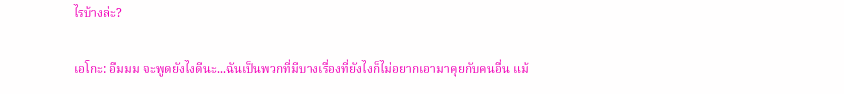ไรบ้างล่ะ?

เอโกะ: อืมมม จะพูดยังไงดีนะ...ฉันเป็นพวกที่มีบางเรื่องที่ยังไงก็ไม่อยากเอามาคุยกับคนอื่น แม้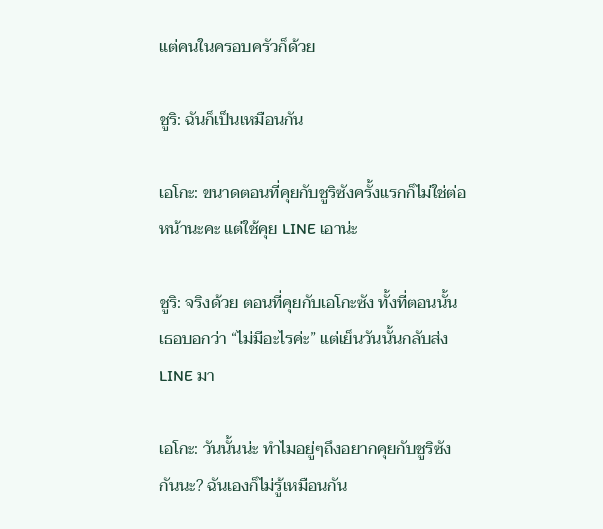แต่คนในครอบครัวก็ด้วย

ชูริ: ฉันก็เป็นเหมือนกัน

เอโกะ: ขนาดตอนที่คุยกับชูริซังครั้งแรกก็ไม่ใช่ต่อหน้านะคะ แต่ใช้คุย LINE เอาน่ะ

ชูริ: จริงด้วย ตอนที่คุยกับเอโกะซัง ทั้งที่ตอนนั้นเธอบอกว่า “ไม่มีอะไรค่ะ” แต่เย็นวันนั้นกลับส่ง LINE มา

เอโกะ: วันนั้นน่ะ ทำไมอยู่ๆถึงอยากคุยกับชูริซังกันนะ? ฉันเองก็ไม่รู้เหมือนกัน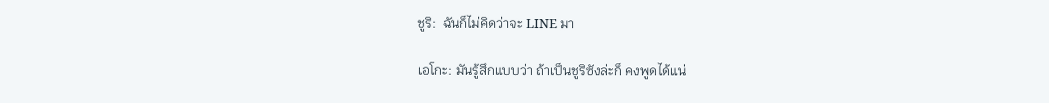ชูริ:  ฉันก็ไม่คิดว่าจะ LINE มา

เอโกะ: มันรู้สึกแบบว่า ถ้าเป็นชูริซังล่ะก็ คงพูดได้แน่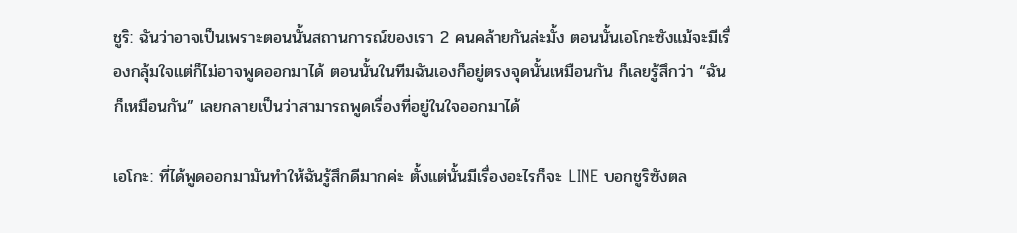ชูริ: ฉันว่าอาจเป็นเพราะตอนนั้นสถานการณ์ของเรา 2 คนคล้ายกันล่ะมั้ง ตอนนั้นเอโกะซังแม้จะมีเรื่องกลุ้มใจแต่ก็ไม่อาจพูดออกมาได้ ตอนนั้นในทีมฉันเองก็อยู่ตรงจุดนั้นเหมือนกัน ก็เลยรู้สึกว่า “ฉันก็เหมือนกัน” เลยกลายเป็นว่าสามารถพูดเรื่องที่อยู่ในใจออกมาได้

เอโกะ: ที่ได้พูดออกมามันทำให้ฉันรู้สึกดีมากค่ะ ตั้งแต่นั้นมีเรื่องอะไรก็จะ LINE บอกชูริซังตล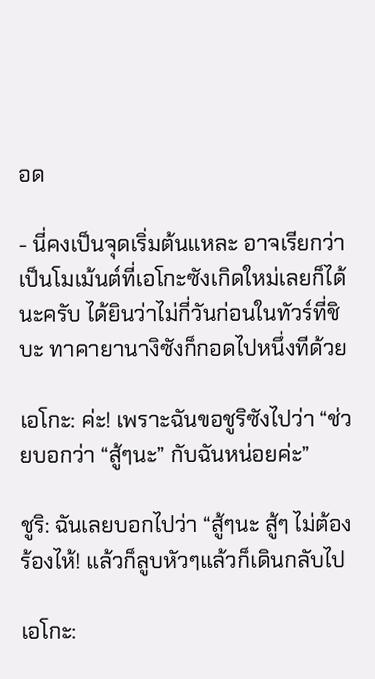อด

- นี่คงเป็นจุดเริ่มต้นแหละ อาจเรียกว่าเป็นโมเม้นต์ที่เอโกะซังเกิดใหม่เลยก็ได้นะครับ ได้ยินว่าไม่กี่วันก่อนในทัวร์ที่ชิบะ ทาคายานางิซังก็กอดไปหนึ่งทีด้วย

เอโกะ: ค่ะ! เพราะฉันขอชูริซังไปว่า “ช่วยบอกว่า “สู้ๆนะ” กับฉันหน่อยค่ะ”

ชูริ: ฉันเลยบอกไปว่า “สู้ๆนะ สู้ๆ ไม่ต้องร้องไห้! แล้วก็ลูบหัวๆแล้วก็เดินกลับไป

เอโกะ: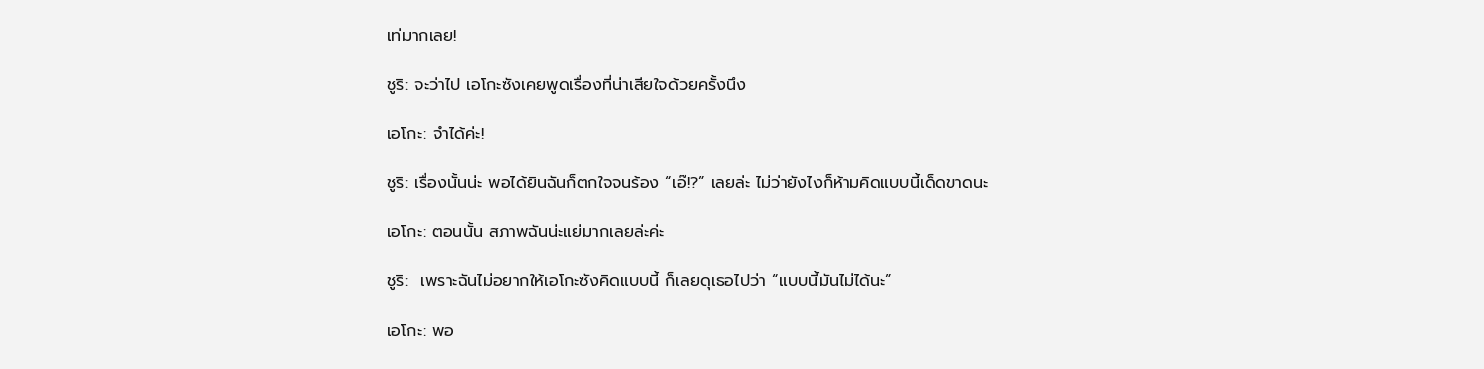เท่มากเลย!

ชูริ: จะว่าไป เอโกะซังเคยพูดเรื่องที่น่าเสียใจด้วยครั้งนึง

เอโกะ: จำได้ค่ะ!

ชูริ: เรื่องนั้นน่ะ พอได้ยินฉันก็ตกใจจนร้อง “เอ๊!?” เลยล่ะ ไม่ว่ายังไงก็ห้ามคิดแบบนี้เด็ดขาดนะ

เอโกะ: ตอนนั้น สภาพฉันน่ะแย่มากเลยล่ะค่ะ

ชูริ:  เพราะฉันไม่อยากให้เอโกะซังคิดแบบนี้ ก็เลยดุเธอไปว่า “แบบนี้มันไม่ได้นะ”

เอโกะ: พอ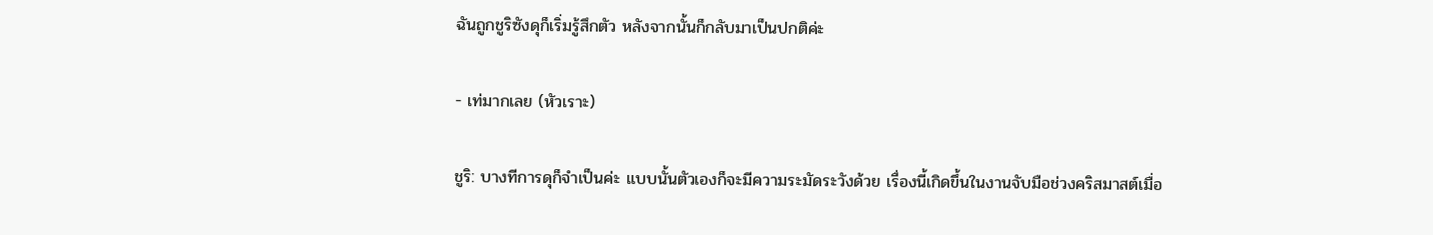ฉันถูกชูริซังดุก็เริ่มรู้สึกตัว หลังจากนั้นก็กลับมาเป็นปกติค่ะ

- เท่มากเลย (หัวเราะ)

ชูริ: บางทีการดุก็จำเป็นค่ะ แบบนั้นตัวเองก็จะมีความระมัดระวังด้วย เรื่องนี้เกิดขึ้นในงานจับมือช่วงคริสมาสต์เมื่อ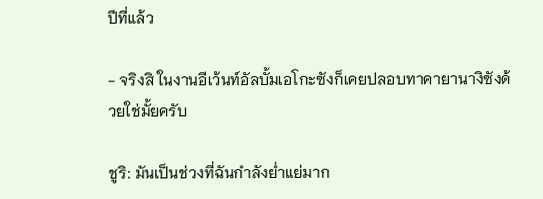ปีที่แล้ว

- จริงสิ ในงานอีเว้นท์อัลบั้มเอโกะซังก็เคยปลอบทาคายานางิซังด้วยใช่มั้ยครับ

ชูริ: มันเป็นช่วงที่ฉันกำลังย่ำแย่มาก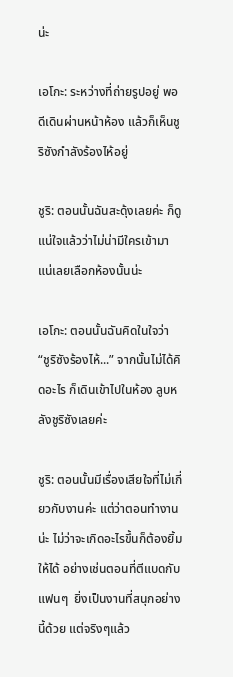น่ะ

เอโกะ: ระหว่างที่ถ่ายรูปอยู่ พอดีเดินผ่านหน้าห้อง แล้วก็เห็นชูริซังกำลังร้องไห้อยู่

ชูริ: ตอนนั้นฉันสะดุ้งเลยค่ะ ก็ดูแน่ใจแล้วว่าไม่น่ามีใครเข้ามาแน่เลยเลือกห้องนั้นน่ะ

เอโกะ: ตอนนั้นฉันคิดในใจว่า “ชูริซังร้องไห้...” จากนั้นไม่ได้คิดอะไร ก็เดินเข้าไปในห้อง ลูบหลังชูริซังเลยค่ะ

ชูริ: ตอนนั้นมีเรื่องเสียใจที่ไม่เกี่ยวกับงานค่ะ แต่ว่าตอนทำงานน่ะ ไม่ว่าจะเกิดอะไรขึ้นก็ต้องยิ้มให้ได้ อย่างเช่นตอนที่ตีแบดกับแฟนๆ  ยิ่งเป็นงานที่สนุกอย่างนี้ด้วย แต่จริงๆแล้ว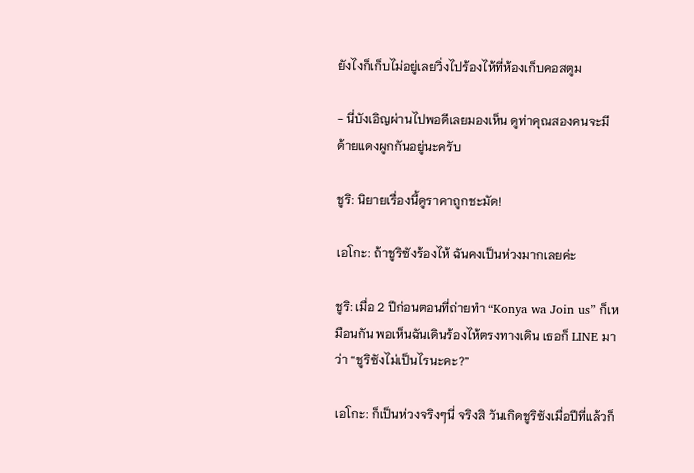ยังไงก็เก็บไม่อยู่เลยวิ่งไปร้องไห้ที่ห้องเก็บคอสตูม

- นี่บังเอิญผ่านไปพอดีเลยมองเห็น ดูท่าคุณสองคนจะมีด้ายแดงผูกกันอยู่นะครับ

ชูริ: นิยายเรื่องนี้ดูราคาถูกชะมัด!

เอโกะ: ถ้าชูริซังร้องไห้ ฉันคงเป็นห่วงมากเลยค่ะ

ชูริ: เมื่อ 2 ปีก่อนตอนที่ถ่ายทำ “Konya wa Join us” ก็เหมือนกัน พอเห็นฉันเดินร้องไห้ตรงทางเดิน เธอก็ LINE มาว่า “ชูริซังไม่เป็นไรนะคะ?”

เอโกะ: ก็เป็นห่วงจริงๆนี่ จริงสิ วันเกิดชูริซังเมื่อปีที่แล้วก็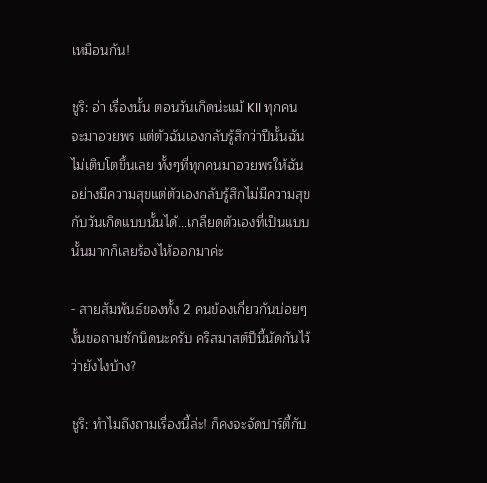เหมือนกัน!

ชูริ: อ่า เรื่องนั้น ตอนวันเกิดน่ะแม้ KII ทุกคนจะมาอวยพร แต่ตัวฉันเองกลับรู้สึกว่าปีนั้นฉันไม่เติบโตขึ้นเลย ทั้งๆที่ทุกคนมาอวยพรให้ฉันอย่างมีความสุขแต่ตัวเองกลับรู้สึกไม่มีความสุขกับวันเกิดแบบนั้นได้...เกลียดตัวเองที่เป็นแบบนั้นมากก็เลยร้องไห้ออกมาค่ะ

- สายสัมพันธ์ของทั้ง 2 คนข้องเกี่ยวกันบ่อยๆ งั้นขอถามซักนิดนะครับ คริสมาสต์ปีนี้นัดกันไว้ว่ายังไงบ้าง?

ชูริ: ทำไมถึงถามเรื่องนี้ล่ะ! ก็คงจะจัดปาร์ตี้กับ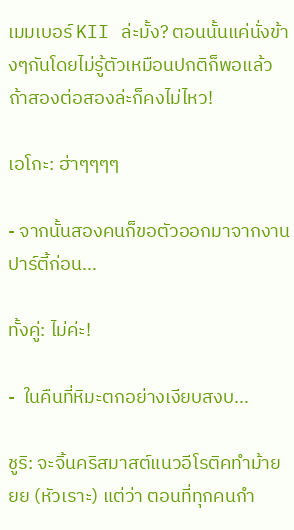เมมเบอร์ KII ล่ะมั้ง? ตอนนั้นแค่นั่งข้างๆกันโดยไม่รู้ตัวเหมือนปกติก็พอแล้ว ถ้าสองต่อสองล่ะก็คงไม่ไหว!

เอโกะ: ฮ่าๆๆๆๆ

- จากนั้นสองคนก็ขอตัวออกมาจากงานปาร์ตี้ก่อน...

ทั้งคู่: ไม่ค่ะ!

-  ในคืนที่หิมะตกอย่างเงียบสงบ...

ชูริ: จะจิ้นคริสมาสต์แนวอีโรติคทำม้ายยย (หัวเราะ) แต่ว่า ตอนที่ทุกคนกำ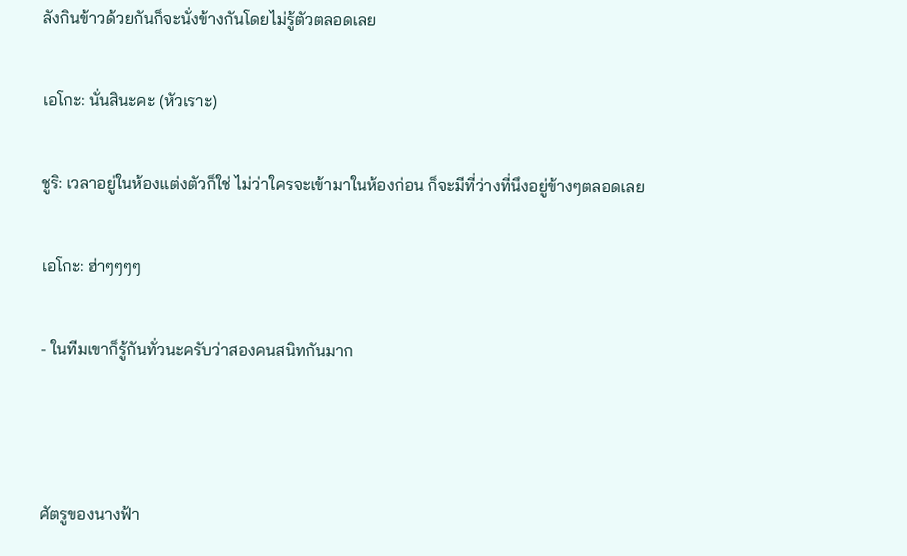ลังกินข้าวด้วยกันก็จะนั่งข้างกันโดยไม่รู้ตัวตลอดเลย

เอโกะ: นั่นสินะคะ (หัวเราะ)

ชูริ: เวลาอยู่ในห้องแต่งตัวก็ใช่ ไม่ว่าใครจะเข้ามาในห้องก่อน ก็จะมีที่ว่างที่นึงอยู่ข้างๆตลอดเลย

เอโกะ: ฮ่าๆๆๆๆ

- ในทีมเขาก็รู้กันทั่วนะครับว่าสองคนสนิทกันมาก



ศัตรูของนางฟ้า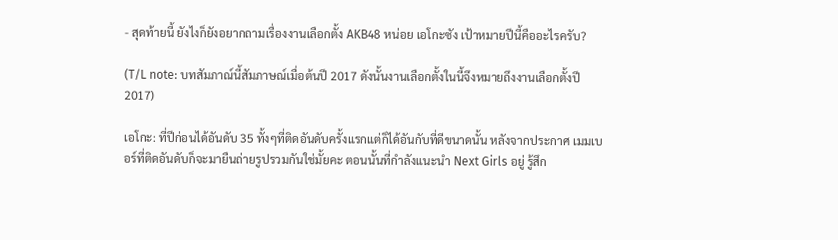- สุดท้ายนี้ ยังไงก็ยังอยากถามเรื่องงานเลือกตั้ง AKB48 หน่อย เอโกะซัง เป้าหมายปีนี้คืออะไรครับ?

(T/L note: บทสัมภาณ์นี้สัมภาษณ์เมื่อต้นปี 2017 ดังนั้นงานเลือกตั้งในนี้จึงหมายถึงงานเลือกตั้งปี 2017)

เอโกะ: ที่ปีก่อนได้อันดับ 35 ทั้งๆที่ติดอันดับครั้งแรกแต่ก็ได้อันกับที่ดีขนาดนั้น หลังจากประกาศ เมมเบอร์ที่ติดอันดับก็จะมายืนถ่ายรูปรวมกันใช่มั้ยคะ ตอนนั้นที่กำลังแนะนำ Next Girls อยู่ รู้สึก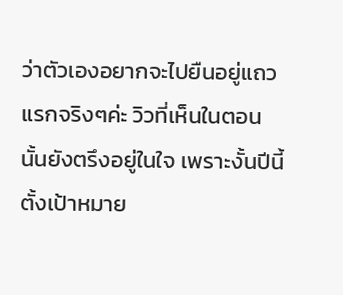ว่าตัวเองอยากจะไปยืนอยู่แถวแรกจริงๆค่ะ วิวที่เห็นในตอนนั้นยังตรึงอยู่ในใจ เพราะงั้นปีนี้ตั้งเป้าหมาย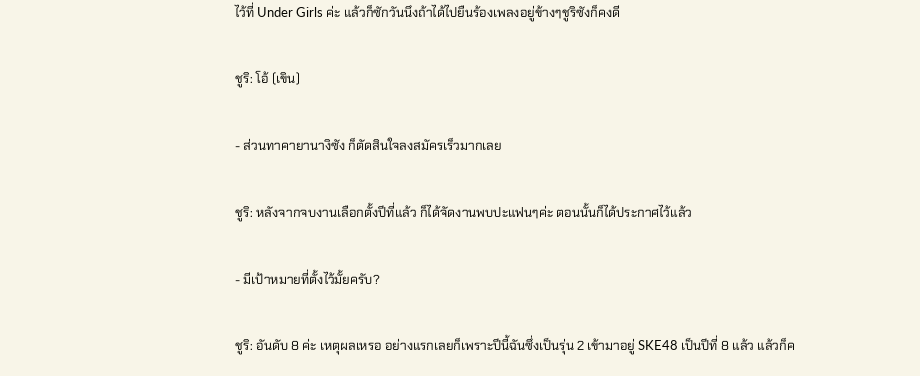ไว้ที่ Under Girls ค่ะ แล้วก็ซักวันนึงถ้าได้ไปยืนร้องเพลงอยู่ข้างๆชูริซังก็คงดี

ชูริ: โอ้ (เขิน)

- ส่วนทาคายานางิซัง ก็ตัดสินใจลงสมัครเร็วมากเลย

ชูริ: หลังจากจบงานเลือกตั้งปีที่แล้ว ก็ได้จัดงานพบปะแฟนๆค่ะ ตอนนั้นก็ได้ประกาศไว้แล้ว

- มีเป้าหมายที่ตั้งไว้มั้ยครับ?

ชูริ: อันดับ 8 ค่ะ เหตุผลเหรอ อย่างแรกเลยก็เพราะปีนี้ฉันซึ่งเป็นรุ่น 2 เข้ามาอยู่ SKE48 เป็นปีที่ 8 แล้ว แล้วก็ค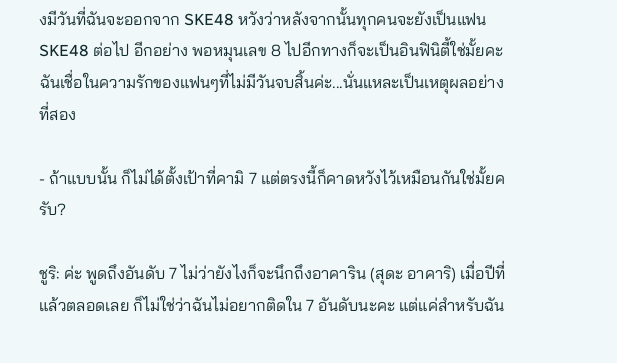งมีวันที่ฉันจะออกจาก SKE48 หวังว่าหลังจากนั้นทุกคนจะยังเป็นแฟน SKE48 ต่อไป อีกอย่าง พอหมุนเลข 8 ไปอีกทางก็จะเป็นอินฟินิตี้ใช่มั้ยคะ ฉันเชื่อในความรักของแฟนๆที่ไม่มีวันจบสิ้นค่ะ...นั่นแหละเป็นเหตุผลอย่างที่สอง

- ถ้าแบบนั้น ก็ไม่ได้ตั้งเป้าที่คามิ 7 แต่ตรงนี้ก็คาดหวังไว้เหมือนกันใช่มั้ยครับ?

ชูริ: ค่ะ พูดถึงอันดับ 7 ไม่ว่ายังไงก็จะนึกถึงอาคาริน (สุดะ อาคาริ) เมื่อปีที่แล้วตลอดเลย ก็ไม่ใช่ว่าฉันไม่อยากติดใน 7 อันดับนะคะ แต่แค่สำหรับฉัน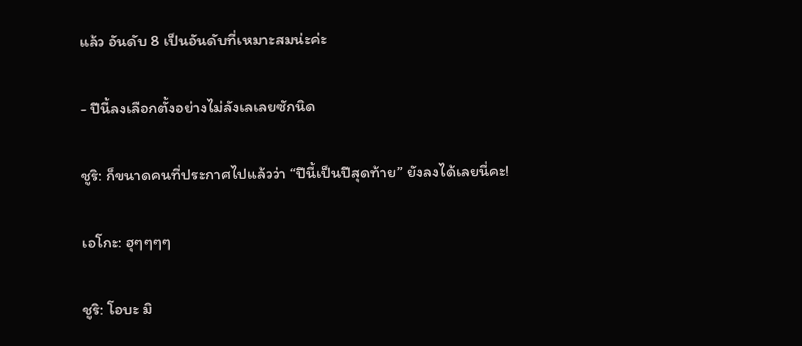แล้ว อันดับ 8 เป็นอันดับที่เหมาะสมน่ะค่ะ

- ปีนี้ลงเลือกตั้งอย่างไม่ลังเลเลยซักนิด

ชูริ: ก็ขนาดคนที่ประกาศไปแล้วว่า “ปีนี้เป็นปีสุดท้าย” ยังลงได้เลยนี่คะ!

เอโกะ: ฮุๆๆๆๆ

ชูริ: โอบะ มิ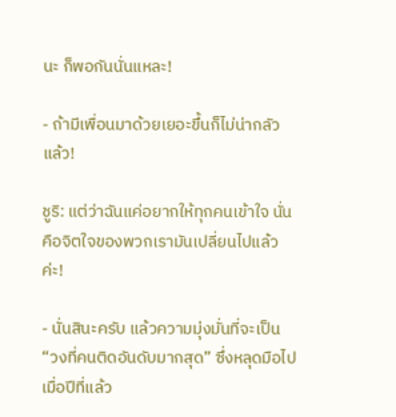นะ ก็พอกันนั่นแหละ!

- ถ้ามีเพื่อนมาด้วยเยอะขึ้นก็ไม่น่ากลัวแล้ว!

ชูริ: แต่ว่าฉันแค่อยากให้ทุกคนเข้าใจ นั่นคือจิตใจของพวกเรามันเปลี่ยนไปแล้วค่ะ!

- นั่นสินะครับ แล้วความมุ่งมั่นที่จะเป็น “วงที่คนติดอันดับมากสุด” ซึ่งหลุดมือไปเมื่อปีที่แล้ว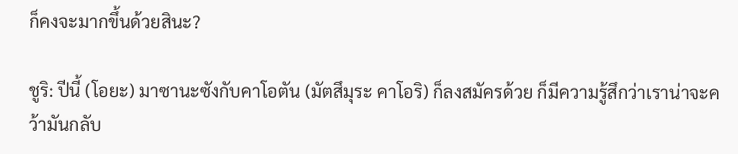ก็คงจะมากขึ้นด้วยสินะ?

ชูริ: ปีนี้ (โอยะ) มาซานะซังกับคาโอตัน (มัตสึมุระ คาโอริ) ก็ลงสมัครด้วย ก็มีความรู้สึกว่าเราน่าจะคว้ามันกลับ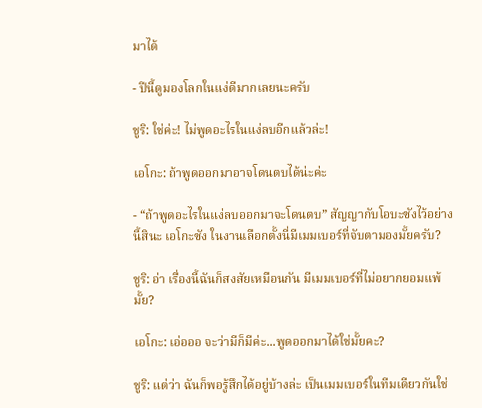มาได้

- ปีนี้ดูมองโลกในแง่ดีมากเลยนะครับ

ชูริ: ใช่ค่ะ! ไม่พูดอะไรในแง่ลบอีกแล้วล่ะ!

เอโกะ: ถ้าพูดออกมาอาจโดนตบได้น่ะค่ะ

- “ถ้าพูดอะไรในแง่ลบออกมาจะโดนตบ” สัญญากับโอบะซังไว้อย่างนี้สินะ เอโกะซัง ในงานเลือกตั้งนี่มีเมมเบอร์ที่จับตามองมั้ยครับ?

ชูริ: อ่า เรื่องนี้ฉันก็สงสัยเหมือนกัน มีเมมเบอร์ที่ไม่อยากยอมแพ้มั้ย?

เอโกะ: เอ่อออ จะว่ามีก็มีค่ะ...พูดออกมาได้ใช่มั้ยคะ?

ชูริ: แต่ว่า ฉันก็พอรู้สึกได้อยู่บ้างล่ะ เป็นเมมเบอร์ในทีมเดียวกันใช่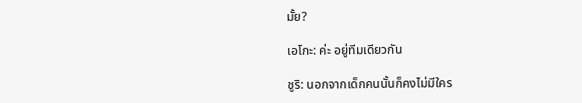มั้ย?

เอโกะ: ค่ะ อยู่ทีมเดียวกัน

ชูริ: นอกจากเด็กคนนั้นก็คงไม่มีใคร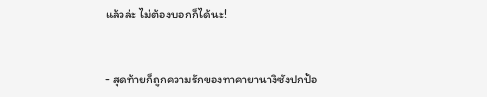แล้วล่ะ ไม่ต้องบอกก็ได้นะ!


- สุดท้ายก็ถูกความรักของทาคายานางิซังปกป้อ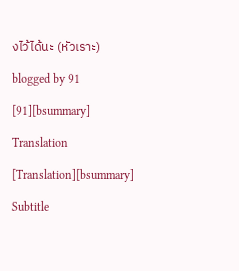งไว้ได้นะ (หัวเราะ)

blogged by 91

[91][bsummary]

Translation

[Translation][bsummary]

Subtitle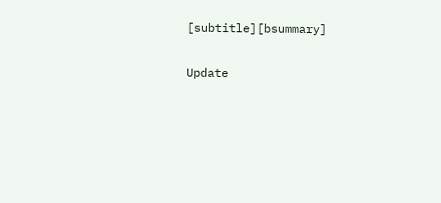[subtitle][bsummary]

Update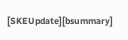[SKEUpdate][bsummary]